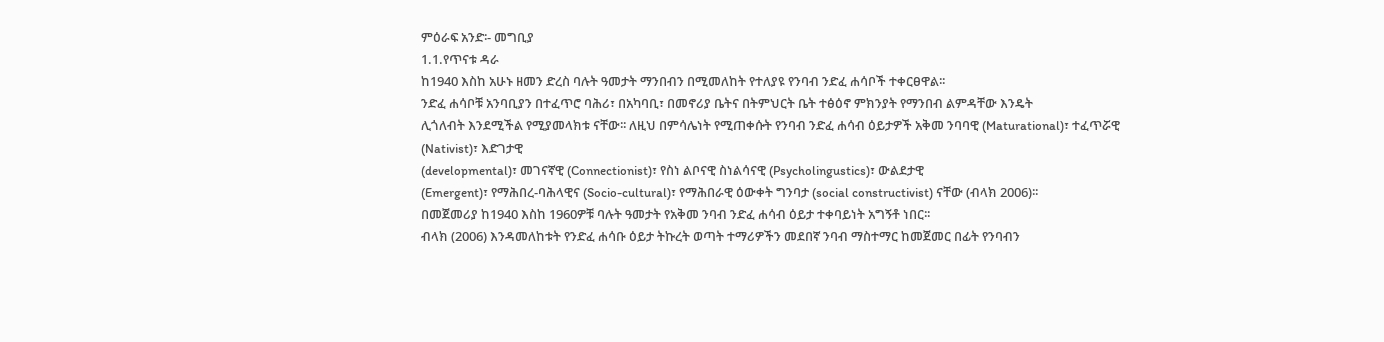ምዕራፍ አንድ፡- መግቢያ
1.1.የጥናቱ ዳራ
ከ1940 እስከ አሁኑ ዘመን ድረስ ባሉት ዓመታት ማንበብን በሚመለከት የተለያዩ የንባብ ንድፈ ሐሳቦች ተቀርፀዋል፡፡
ንድፈ ሐሳቦቹ አንባቢያን በተፈጥሮ ባሕሪ፣ በአካባቢ፣ በመኖሪያ ቤትና በትምህርት ቤት ተፅዕኖ ምክንያት የማንበብ ልምዳቸው እንዴት
ሊጎለብት እንደሚችል የሚያመላክቱ ናቸው፡፡ ለዚህ በምሳሌነት የሚጠቀሱት የንባብ ንድፈ ሐሳብ ዕይታዎች አቅመ ንባባዊ (Maturational)፣ ተፈጥሯዊ (Nativist)፣ እድገታዊ
(developmental)፣ መገናኛዊ (Connectionist)፣ የስነ ልቦናዊ ስነልሳናዊ (Psycholingustics)፣ ውልደታዊ
(Emergent)፣ የማሕበረ-ባሕላዊና (Socio-cultural)፣ የማሕበራዊ ዕውቀት ግንባታ (social constructivist) ናቸው (ብላክ 2006)፡፡
በመጀመሪያ ከ1940 እስከ 1960ዎቹ ባሉት ዓመታት የአቅመ ንባብ ንድፈ ሐሳብ ዕይታ ተቀባይነት አግኝቶ ነበር፡፡
ብላክ (2006) እንዳመለከቱት የንድፈ ሐሳቡ ዕይታ ትኩረት ወጣት ተማሪዎችን መደበኛ ንባብ ማስተማር ከመጀመር በፊት የንባብን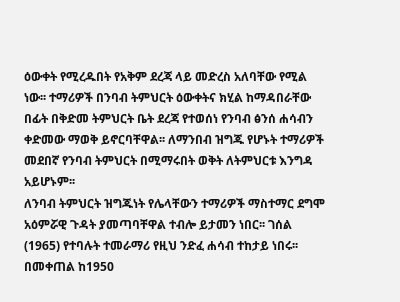ዕውቀት የሚረዱበት የአቅም ደረጃ ላይ መድረስ አለባቸው የሚል
ነው፡፡ ተማሪዎች በንባብ ትምህርት ዕውቀትና ክሂል ከማዳበራቸው በፊት በቅድመ ትምህርት ቤት ደረጃ የተወሰነ የንባብ ፅንሰ ሐሳብን
ቀድመው ማወቅ ይኖርባቸዋል፡፡ ለማንበብ ዝግጁ የሆኑት ተማሪዎች መደበኛ የንባብ ትምህርት በሚማሩበት ወቅት ለትምህርቱ እንግዳ አይሆኑም፡፡
ለንባብ ትምህርት ዝግጁነት የሌላቸውን ተማሪዎች ማስተማር ደግሞ አዕምሯዊ ጉዳት ያመጣባቸዋል ተብሎ ይታመን ነበር፡፡ ገሰል
(1965) የተባሉት ተመራማሪ የዚህ ንድፈ ሐሳብ ተከታይ ነበሩ፡፡
በመቀጠል ከ1950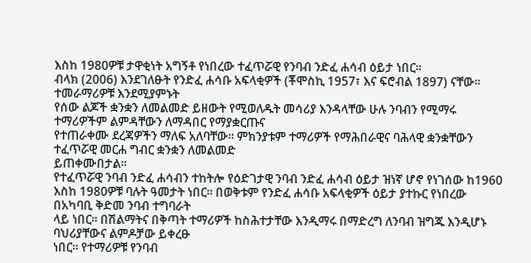እስከ 1980ዎቹ ታዋቂነት አግኝቶ የነበረው ተፈጥሯዊ የንባብ ንድፈ ሐሳብ ዕይታ ነበር፡፡
ብላክ (2006) እንደገለፁት የንድፈ ሐሳቡ አፍላቂዎች (ቾሞስኪ 1957፣ እና ፍሮብል 1897) ናቸው፡፡ ተመራማሪዎቹ እንደሚያምኑት
የሰው ልጆች ቋንቋን ለመልመድ ይዘውት የሚወለዱት መሳሪያ እንዳላቸው ሁሉ ንባብን የሚማሩ ተማሪዎችም ልምዳቸውን ለማዳበር የማያቋርጡና
የተጠራቀሙ ደረጃዎችን ማለፍ አለባቸው፡፡ ምክንያቱም ተማሪዎች የማሕበራዊና ባሕላዊ ቋንቋቸውን ተፈጥሯዊ መርሐ ግብር ቋንቋን ለመልመድ
ይጠቀሙበታል፡፡
የተፈጥሯዊ ንባብ ንድፈ ሐሳብን ተከትሎ የዕድገታዊ ንባብ ንድፈ ሐሳብ ዕይታ ዝነኛ ሆኖ የነገሰው ከ1960
እስከ 1980ዎቹ ባሉት ዓመታት ነበር፡፡ በወቅቱም የንድፈ ሐሳቡ አፍላቂዎች ዕይታ ያተኩር የነበረው በአካባቢ ቅድመ ንባብ ተግባራት
ላይ ነበር፡፡ በሽልማትና በቅጣት ተማሪዎች ከስሕተታቸው እንዲማሩ በማድረግ ለንባብ ዝግጁ እንዲሆኑ ባህሪያቸውና ልምዶቻው ይቀረፁ
ነበር፡፡ የተማሪዎቹ የንባብ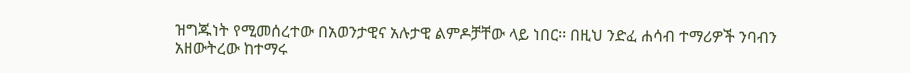ዝግጁነት የሚመሰረተው በአወንታዊና አሉታዊ ልምዶቻቸው ላይ ነበር፡፡ በዚህ ንድፈ ሐሳብ ተማሪዎች ንባብን
አዘውትረው ከተማሩ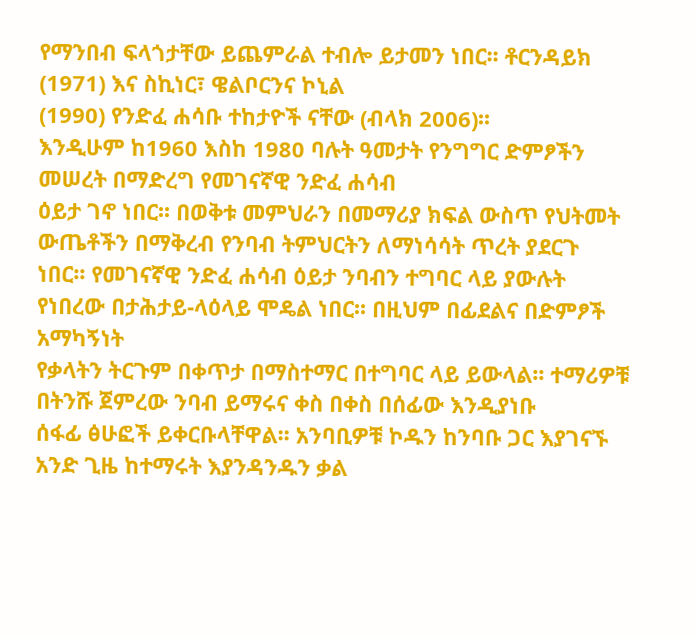የማንበብ ፍላጎታቸው ይጨምራል ተብሎ ይታመን ነበር፡፡ ቶርንዳይክ (1971) እና ስኪነር፣ ዌልቦርንና ኮኒል
(1990) የንድፈ ሐሳቡ ተከታዮች ናቸው (ብላክ 2006)፡፡
እንዲሁም ከ1960 እስከ 1980 ባሉት ዓመታት የንግግር ድምፆችን መሠረት በማድረግ የመገናኛዊ ንድፈ ሐሳብ
ዕይታ ገኖ ነበር፡፡ በወቅቱ መምህራን በመማሪያ ክፍል ውስጥ የህትመት ውጤቶችን በማቅረብ የንባብ ትምህርትን ለማነሳሳት ጥረት ያደርጉ
ነበር፡፡ የመገናኛዊ ንድፈ ሐሳብ ዕይታ ንባብን ተግባር ላይ ያውሉት የነበረው በታሕታይ-ላዕላይ ሞዴል ነበር፡፡ በዚህም በፊደልና በድምፆች አማካኝነት
የቃላትን ትርጉም በቀጥታ በማስተማር በተግባር ላይ ይውላል፡፡ ተማሪዎቹ በትንሹ ጀምረው ንባብ ይማሩና ቀስ በቀስ በሰፊው እንዲያነቡ
ሰፋፊ ፅሁፎች ይቀርቡላቸዋል፡፡ አንባቢዎቹ ኮዱን ከንባቡ ጋር እያገናኙ አንድ ጊዜ ከተማሩት እያንዳንዱን ቃል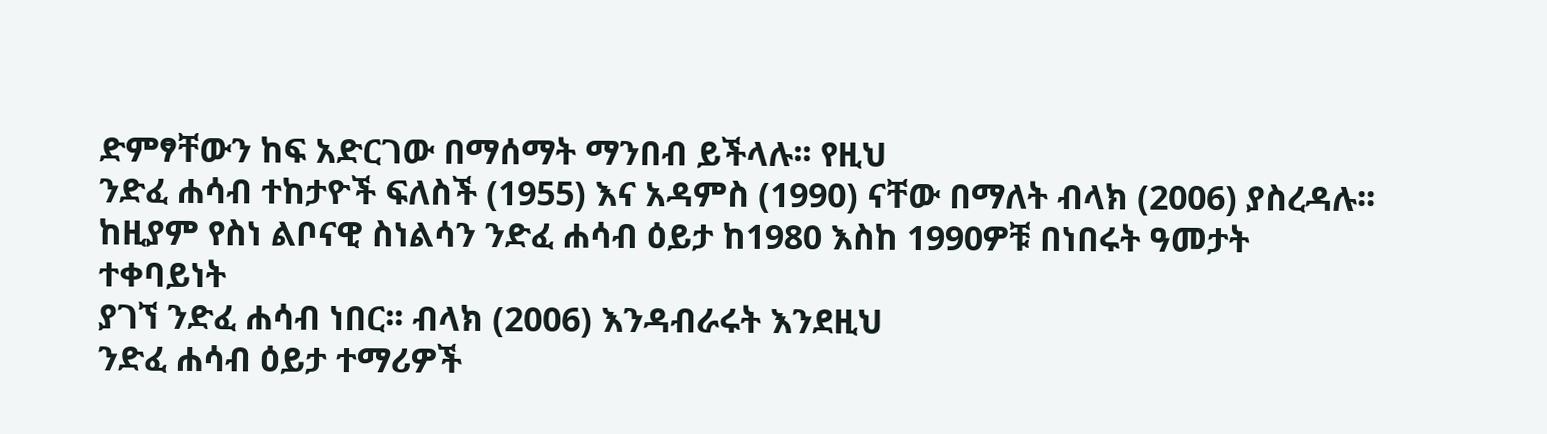ድምፃቸውን ከፍ አድርገው በማሰማት ማንበብ ይችላሉ፡፡ የዚህ
ንድፈ ሐሳብ ተከታዮች ፍለስች (1955) እና አዳምስ (1990) ናቸው በማለት ብላክ (2006) ያስረዳሉ፡፡
ከዚያም የስነ ልቦናዊ ስነልሳን ንድፈ ሐሳብ ዕይታ ከ1980 እስከ 1990ዎቹ በነበሩት ዓመታት ተቀባይነት
ያገኘ ንድፈ ሐሳብ ነበር፡፡ ብላክ (2006) እንዳብራሩት እንደዚህ
ንድፈ ሐሳብ ዕይታ ተማሪዎች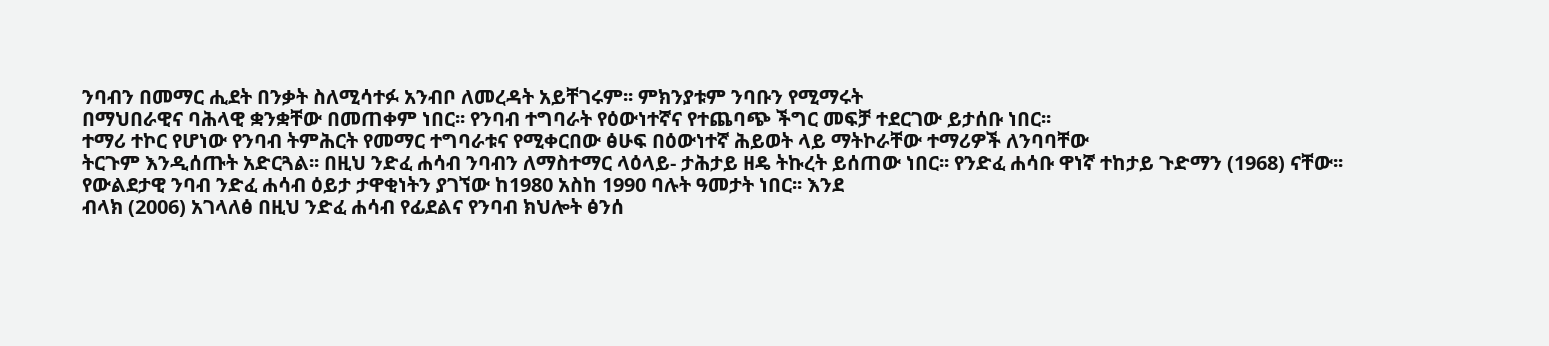ንባብን በመማር ሒደት በንቃት ስለሚሳተፉ አንብቦ ለመረዳት አይቸገሩም፡፡ ምክንያቱም ንባቡን የሚማሩት
በማህበራዊና ባሕላዊ ቋንቋቸው በመጠቀም ነበር፡፡ የንባብ ተግባራት የዕውነተኛና የተጨባጭ ችግር መፍቻ ተደርገው ይታሰቡ ነበር፡፡
ተማሪ ተኮር የሆነው የንባብ ትምሕርት የመማር ተግባራቱና የሚቀርበው ፅሁፍ በዕውነተኛ ሕይወት ላይ ማትኮራቸው ተማሪዎች ለንባባቸው
ትርጉም እንዲሰጡት አድርጓል፡፡ በዚህ ንድፈ ሐሳብ ንባብን ለማስተማር ላዕላይ- ታሕታይ ዘዴ ትኩረት ይሰጠው ነበር፡፡ የንድፈ ሐሳቡ ዋነኛ ተከታይ ጉድማን (1968) ናቸው፡፡
የውልደታዊ ንባብ ንድፈ ሐሳብ ዕይታ ታዋቂነትን ያገኘው ከ1980 አስከ 1990 ባሉት ዓመታት ነበር፡፡ እንደ
ብላክ (2006) አገላለፅ በዚህ ንድፈ ሐሳብ የፊደልና የንባብ ክህሎት ፅንሰ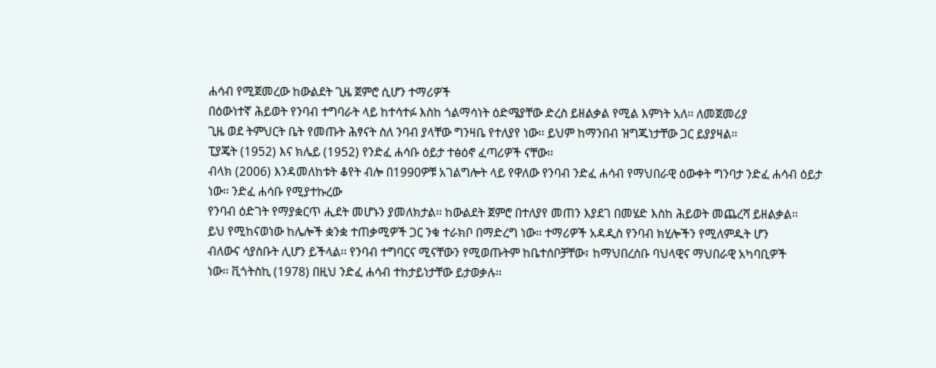ሐሳብ የሚጀመረው ከውልደት ጊዜ ጀምሮ ሲሆን ተማሪዎች
በዕውነተኛ ሕይወት የንባብ ተግባራት ላይ ከተሳተፉ እስከ ጎልማሳነት ዕድሜያቸው ድረስ ይዘልቃል የሚል እምነት አለ፡፡ ለመጀመሪያ
ጊዜ ወደ ትምህርት ቤት የመጡት ሕፃናት ስለ ንባብ ያላቸው ግንዛቤ የተለያየ ነው፡፡ ይህም ከማንበብ ዝግጁነታቸው ጋር ይያያዛል፡፡
ፒያጄት (1952) እና ክሌይ (1952) የንድፈ ሐሳቡ ዕይታ ተፅዕኖ ፈጣሪዎች ናቸው፡፡
ብላክ (2006) እንዳመለከቱት ቆየት ብሎ በ1990ዎቹ አገልግሎት ላይ የዋለው የንባብ ንድፈ ሐሳብ የማህበራዊ ዕውቀት ግንባታ ንድፈ ሐሳብ ዕይታ ነው፡፡ ንድፈ ሐሳቡ የሚያተኩረው
የንባብ ዕድገት የማያቋርጥ ሒደት መሆኑን ያመለክታል፡፡ ከውልደት ጀምሮ በተለያየ መጠን እያደገ በመሄድ እስከ ሕይወት መጨረሻ ይዘልቃል፡፡
ይህ የሚከናወነው ከሌሎች ቋንቋ ተጠቃሚዎች ጋር ንቁ ተራክቦ በማድረግ ነው፡፡ ተማሪዎች አዳዲስ የንባብ ክሂሎችን የሚለምዱት ሆን
ብለውና ሳያስቡት ሊሆን ይችላል፡፡ የንባብ ተግባርና ሚናቸውን የሚወጡትም ከቤተሰቦቻቸው፣ ከማህበረሰቡ ባህላዊና ማህበራዊ አካባቢዎች
ነው፡፡ ቪጎትስኪ (1978) በዚህ ንድፈ ሐሳብ ተከታይነታቸው ይታወቃሉ፡፡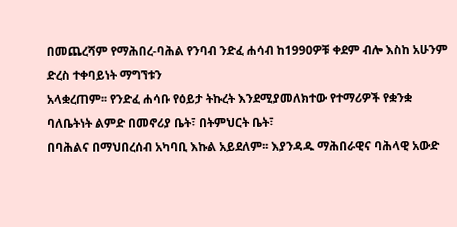በመጨረሻም የማሕበረ-ባሕል የንባብ ንድፈ ሐሳብ ከ1990ዎቹ ቀደም ብሎ እስከ አሁንም ድረስ ተቀባይነት ማግኘቱን
አላቋረጠም፡፡ የንድፈ ሐሳቡ የዕይታ ትኩረት እንደሚያመለክተው የተማሪዎች የቋንቋ ባለቤትነት ልምድ በመኖሪያ ቤት፣ በትምህርት ቤት፣
በባሕልና በማህበረሰብ አካባቢ እኩል አይደለም፡፡ እያንዳዱ ማሕበራዊና ባሕላዊ አውድ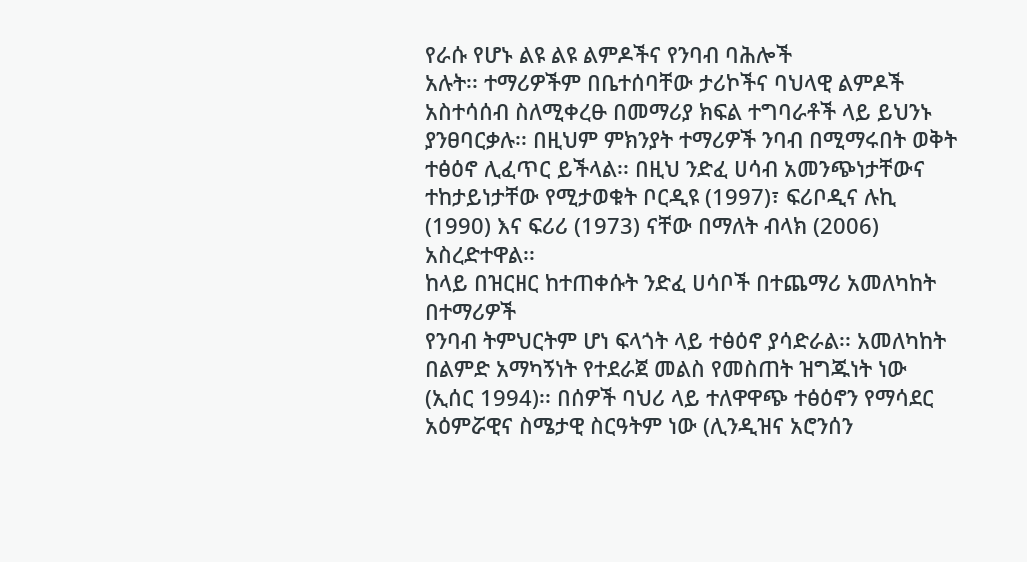የራሱ የሆኑ ልዩ ልዩ ልምዶችና የንባብ ባሕሎች
አሉት፡፡ ተማሪዎችም በቤተሰባቸው ታሪኮችና ባህላዊ ልምዶች አስተሳሰብ ስለሚቀረፁ በመማሪያ ክፍል ተግባራቶች ላይ ይህንኑ ያንፀባርቃሉ፡፡ በዚህም ምክንያት ተማሪዎች ንባብ በሚማሩበት ወቅት
ተፅዕኖ ሊፈጥር ይችላል፡፡ በዚህ ንድፈ ሀሳብ አመንጭነታቸውና ተከታይነታቸው የሚታወቁት ቦርዲዩ (1997)፣ ፍሪቦዲና ሉኪ
(1990) እና ፍሪሪ (1973) ናቸው በማለት ብላክ (2006) አስረድተዋል፡፡
ከላይ በዝርዘር ከተጠቀሱት ንድፈ ሀሳቦች በተጨማሪ አመለካከት በተማሪዎች
የንባብ ትምህርትም ሆነ ፍላጎት ላይ ተፅዕኖ ያሳድራል፡፡ አመለካከት በልምድ አማካኝነት የተደራጀ መልስ የመስጠት ዝግጁነት ነው
(ኢሰር 1994)፡፡ በሰዎች ባህሪ ላይ ተለዋዋጭ ተፅዕኖን የማሳደር አዕምሯዊና ስሜታዊ ስርዓትም ነው (ሊንዲዝና አሮንሰን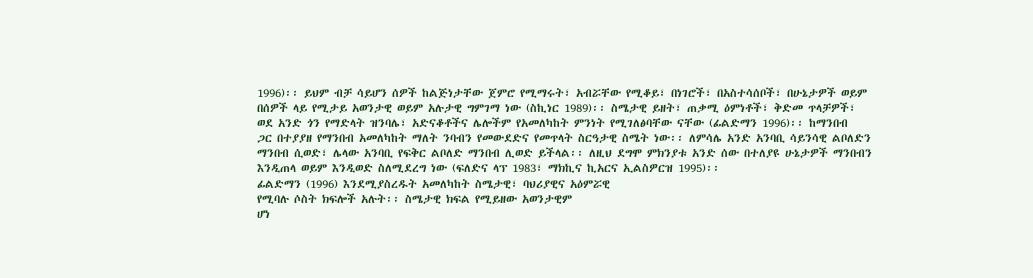1996)፡፡ ይህም ብቻ ሳይሆን ሰዎች ከልጅነታቸው ጀምሮ የሚማሩት፣ አብሯቸው የሚቆይ፣ በነገሮች፣ በአስተሳሰቦች፣ በሁኔታዎች ወይም
በሰዎች ላይ የሚታይ አወንታዊ ወይም አሉታዊ ግምገማ ነው (ስኪነር 1989)፡፡ ስሜታዊ ይዘት፣ ጠቃሚ ዕምነቶች፣ ቅድመ ጥላቻዎች፣
ወደ አንድ ጎን የማድላት ዝንባሌ፣ አድናቆቶችና ሌሎችም የአመለካከት ምንነት የሚገለፅባቸው ናቸው (ፊልድማን 1996)፡፡ ከማንበብ
ጋር በተያያዘ የማንበብ አመለካከት ማለት ንባብን የመውደድና የመጥላት ስርዓታዊ ስሜት ነው፡፡ ለምሳሌ አንድ አንባቢ ሳይንሳዊ ልቦለድን
ማንበብ ሲወድ፣ ሌላው አንባቢ የፍቅር ልቦለድ ማንበብ ሊወድ ይችላል፡፡ ለዚህ ደግሞ ምክንያቱ አንድ ሰው በተለያዩ ሁኔታዎች ማንበብን
እንዲጠላ ወይም እንዲወድ ስለሚደረግ ነው (ፍለድና ላፕ 1983፣ ማክኪና ኪአርና ኢልስዎርዝ 1995)፡፡
ፊልድማን (1996) እንደሚያስረዱት አመለካከት ስሜታዊ፣ ባህሪያዊና አዕምሯዊ
የሚባሉ ሶስት ክፍሎች አሉት፡፡ ስሜታዊ ክፍል የሚይዘው አወንታዊም
ሆነ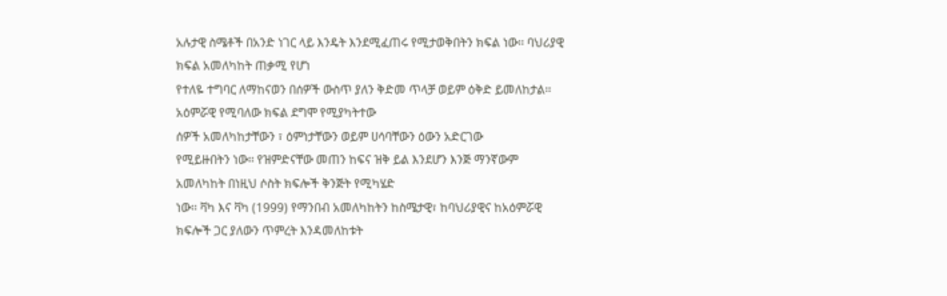አሉታዊ ስሜቶች በአንድ ነገር ላይ እንዴት እንደሚፈጠሩ የሚታወቅበትን ክፍል ነው፡፡ ባህሪያዊ ክፍል አመለካከት ጠቃሚ የሆነ
የተለዬ ተግባር ለማከናወን በሰዎች ውስጥ ያለን ቅድመ ጥላቻ ወይም ዕቅድ ይመለከታል፡፡ አዕምሯዊ የሚባለው ክፍል ደግሞ የሚያካትተው
ሰዎች አመለካከታቸውን ፣ ዕምነታቸውን ወይም ሀሳባቸውን ዕውን አድርገው
የሚይዙበትን ነው፡፡ የዝምድናቸው መጠን ከፍና ዝቅ ይል እንደሆን እንጅ ማንኛውም አመለካከት በነዚህ ሶስት ክፍሎች ቅንጅት የሚካሄድ
ነው፡፡ ቫካ እና ቫካ (1999) የማንበብ አመለካከትን ከስሜታዊ፣ ከባህሪያዊና ከአዕምሯዊ ክፍሎች ጋር ያለውን ጥምረት እንዳመለከቱት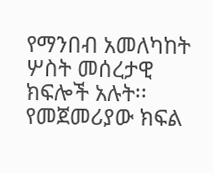የማንበብ አመለካከት ሦስት መሰረታዊ ክፍሎች አሉት፡፡ የመጀመሪያው ክፍል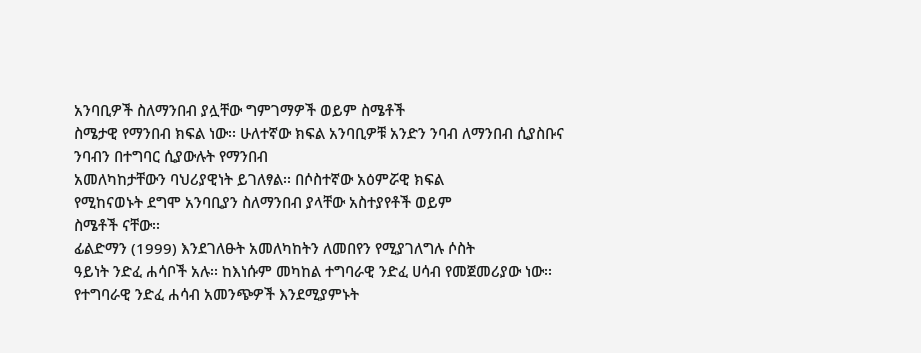አንባቢዎች ስለማንበብ ያሏቸው ግምገማዎች ወይም ስሜቶች
ስሜታዊ የማንበብ ክፍል ነው፡፡ ሁለተኛው ክፍል አንባቢዎቹ አንድን ንባብ ለማንበብ ሲያስቡና ንባብን በተግባር ሲያውሉት የማንበብ
አመለካከታቸውን ባህሪያዊነት ይገለፃል፡፡ በሶስተኛው አዕምሯዊ ክፍል
የሚከናወኑት ደግሞ አንባቢያን ስለማንበብ ያላቸው አስተያየቶች ወይም
ስሜቶች ናቸው፡፡
ፊልድማን (1999) እንደገለፁት አመለካከትን ለመበየን የሚያገለግሉ ሶስት
ዓይነት ንድፈ ሐሳቦች አሉ፡፡ ከእነሱም መካከል ተግባራዊ ንድፈ ሀሳብ የመጀመሪያው ነው፡፡ የተግባራዊ ንድፈ ሐሳብ አመንጭዎች እንደሚያምኑት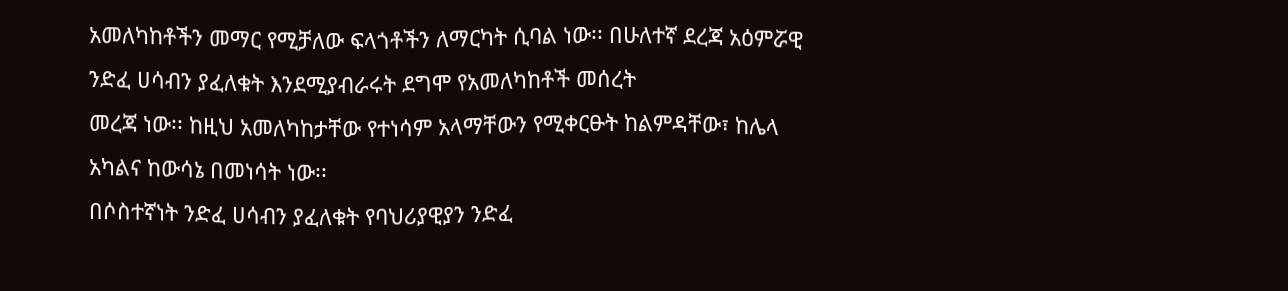አመለካከቶችን መማር የሚቻለው ፍላጎቶችን ለማርካት ሲባል ነው፡፡ በሁለተኛ ደረጃ አዕምሯዊ ንድፈ ሀሳብን ያፈለቁት እንደሚያብራሩት ደግሞ የአመለካከቶች መሰረት
መረጃ ነው፡፡ ከዚህ አመለካከታቸው የተነሳም አላማቸውን የሚቀርፁት ከልምዳቸው፣ ከሌላ አካልና ከውሳኔ በመነሳት ነው፡፡
በሶስተኛነት ንድፈ ሀሳብን ያፈለቁት የባህሪያዊያን ንድፈ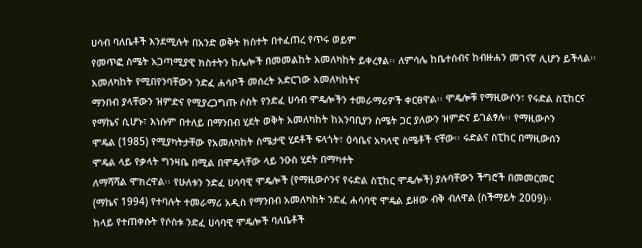ሀሳብ ባለቤቶች እንደሚሉት በአንድ ወቅት ክስተት በተፈጠረ የጥሩ ወይም
የመጥፎ ስሜት አጋጣሚያዊ ክስተትን ከሌሎች በመመልከት አመለካከት ይቀረፃል፡፡ ለምሳሌ ከቤተሰብና ከብዙሐን መገናኛ ሊሆን ይችላል፡፡
አመለካከት የሚበየንባቸውን ንድፈ ሐሳቦች መሰረት አድርገው አመለካከትና
ማንበብ ያላቸውን ዝምድና የሚያረጋግጡ ሶስት የንድፈ ሀሳብ ሞዴሎችን ተመራማሪዎች ቀርፀዋል፡፡ ሞዴሎቹ የማዚውሶን፣ የሩድል ስፒከርና
የማኬና ሲሆኑ፣ እነሱም በተለይ በማንበብ ሂደት ወቅት አመለካከት ከአንባቢያን ስሜት ጋር ያለውን ዝምድና ይገልፃሉ፡፡ የማዚውሶን
ሞዴል (1985) የሚያካትታቸው የአመለካከት ስሜታዊ ሂደቶች ፍላጎት፣ ዕሳቤና አካላዊ ስሜቶች ናቸው፡፡ ሩድልና ስፒከር በማዚውሰን
ሞዴል ላይ የቃላት ግንዛቤ በሚል በሞዴላቸው ላይ ንዑስ ሂደት በማካተት
ለማሻሻል ሞክረዋል፡፡ የሁለቱን ንድፈ ሀሳባዊ ሞዴሎች (የማዚውሶንና የሩድል ስፒከር ሞዴሎች) ያሉባቸውን ችግሮች በመመርመር
(ማኬና 1994) የተባሉት ተመራማሪ አዲስ የማንበብ አመለካከት ንድፈ ሐሳባዊ ሞዴል ይዘው ብቅ ብለዋል (ስችማይት 2009)፡፡
ከላይ የተጠቀሱት የሶስቱ ንድፈ ሀሳባዊ ሞዴሎች ባለቤቶች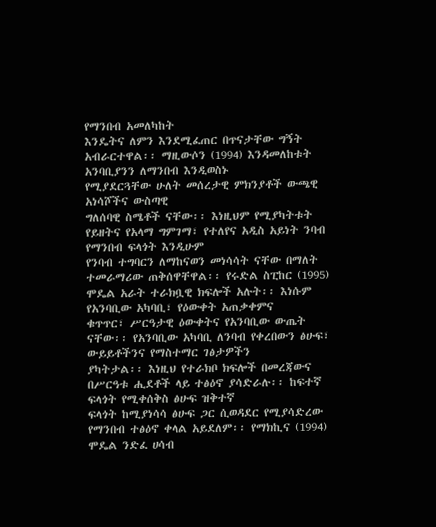የማንበብ አመለካከት
እንዴትና ለምን እንደሚፈጠር በጥናታቸው ግኝት አብራርተዋል፡፡ ማዚውሶን (1994) እንዳመለከቱት አንባቢያንን ለማንበብ እንዲወስኑ
የሚያደርጓቸው ሁለት መሰረታዊ ምክንያቶች ውጫዊ አነሳሾችና ውስጣዊ
ግለሰባዊ ስሜቶች ናቸው፡፡ እነዚህም የሚያካትቱት የይዘትና የአላማ ግምገማ፣ የተለየና አዲስ አይነት ንባብ የማንበብ ፍላጎት እንዲሁም
የንባብ ተግባርን ለማከናወን መነሳሳት ናቸው በማለት ተመራማሪው ጠቅሰዋቸዋል፡፡ የሩድል ስፒከር (1995) ሞዴል አራት ተራክቧዊ ክፍሎች አሉት፡፡ እነሱም የአንባቢው አካባቢ፣ የዕውቀት አጠቃቀምና
ቁጥጥር፣ ሥርዓታዊ ዕውቀትና የአንባቢው ውጤት ናቸው፡፡ የአንባቢው አካባቢ ለንባብ የቀረበውን ፅሁፍ፣ ውይይቶችንና የማስተማር ገፅታዎችን
ያካትታል፡፡ እነዚህ የተራክቦ ክፍሎች በመረጃውና በሥርዓቱ ሒደቶች ላይ ተፅዕኖ ያሳድራሉ፡፡ ከፍተኛ ፍላጎት የሚቀሰቅስ ፅሁፍ ዝቅተኛ
ፍላጎት ከሚያነሳሳ ፅሁፍ ጋር ሲወዳደር የሚያሳድረው የማንበብ ተፅዕኖ ቀላል አይደለም፡፡ የማክኪና (1994) ሞዴል ንድፈ ሀሳብ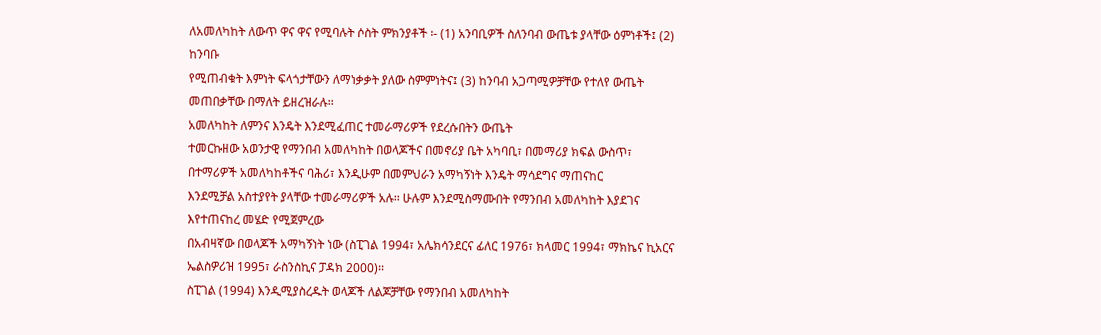ለአመለካከት ለውጥ ዋና ዋና የሚባሉት ሶስት ምክንያቶች ፡- (1) አንባቢዎች ስለንባብ ውጤቱ ያላቸው ዕምነቶች፤ (2) ከንባቡ
የሚጠብቁት እምነት ፍላጎታቸውን ለማነቃቃት ያለው ስምምነትና፤ (3) ከንባብ አጋጣሚዎቻቸው የተለየ ውጤት መጠበቃቸው በማለት ይዘረዝራሉ፡፡
አመለካከት ለምንና እንዴት እንደሚፈጠር ተመራማሪዎች የደረሱበትን ውጤት
ተመርኩዘው አወንታዊ የማንበብ አመለካከት በወላጆችና በመኖሪያ ቤት አካባቢ፣ በመማሪያ ክፍል ውስጥ፣ በተማሪዎች አመለካከቶችና ባሕሪ፣ እንዲሁም በመምህራን አማካኝነት እንዴት ማሳደግና ማጠናከር
እንደሚቻል አስተያየት ያላቸው ተመራማሪዎች አሉ፡፡ ሁሉም እንደሚስማሙበት የማንበብ አመለካከት እያደገና እየተጠናከረ መሄድ የሚጀምረው
በአብዛኛው በወላጆች አማካኝነት ነው (ስፒገል 1994፣ አሌክሳንደርና ፊለር 1976፣ ክላመር 1994፣ ማክኬና ኪአርና ኤልስዎሪዝ 1995፣ ራስንስኪና ፓዳክ 2000)፡፡
ስፒገል (1994) እንዲሚያስረዱት ወላጆች ለልጆቻቸው የማንበብ አመለካከት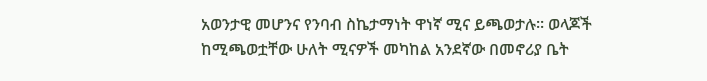አወንታዊ መሆንና የንባብ ስኬታማነት ዋነኛ ሚና ይጫወታሉ፡፡ ወላጆች ከሚጫወቷቸው ሁለት ሚናዎች መካከል አንደኛው በመኖሪያ ቤት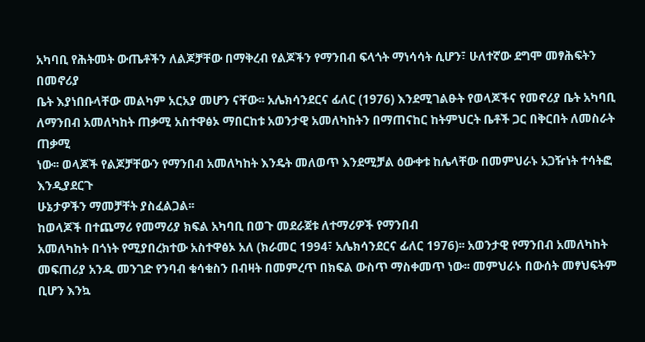አካባቢ የሕትመት ውጤቶችን ለልጆቻቸው በማቅረብ የልጆችን የማንበብ ፍላጎት ማነሳሳት ሲሆን፣ ሁለተኛው ደግሞ መፃሕፍትን በመኖሪያ
ቤት እያነበቡላቸው መልካም አርአያ መሆን ናቸው፡፡ አሌክሳንደርና ፊለር (1976) እንደሚገልፁት የወላጆችና የመኖሪያ ቤት አካባቢ
ለማንበብ አመለካከት ጠቃሚ አስተዋፅኦ ማበርከቱ አወንታዊ አመለካከትን በማጠናከር ከትምህርት ቤቶች ጋር በቅርበት ለመስራት ጠቃሚ
ነው፡፡ ወላጆች የልጆቻቸውን የማንበብ አመለካከት እንዴት መለወጥ እንደሚቻል ዕውቀቱ ከሌላቸው በመምህራኑ አጋዥነት ተሳትፎ እንዲያደርጉ
ሁኔታዎችን ማመቻቸት ያስፈልጋል፡፡
ከወላጆች በተጨማሪ የመማሪያ ክፍል አካባቢ በወጉ መደራጀቱ ለተማሪዎች የማንበብ
አመለካከት በጎነት የሚያበረክተው አስተዋፅኦ አለ (ክራመር 1994፣ አሌክሳንደርና ፊለር 1976)፡፡ አወንታዊ የማንበብ አመለካከት
መፍጠሪያ አንዱ መንገድ የንባብ ቁሳቁስን በብዛት በመምረጥ በክፍል ውስጥ ማስቀመጥ ነው፡፡ መምህራኑ በውሰት መፃህፍትም ቢሆን እንኳ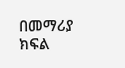በመማሪያ ክፍል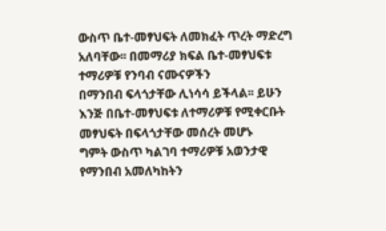ውስጥ ቤተ-መፃህፍት ለመክፈት ጥረት ማድረግ አለባቸው፡፡ በመማሪያ ክፍል ቤተ-መፃህፍቱ ተማሪዎቹ የንባብ ናሙናዎችን
በማንበብ ፍላጎታቸው ሊነሳሳ ይችላል፡፡ ይሁን እንጅ በቤተ-መፃህፍቱ ለተማሪዎቹ የሚቀርቡት መፃህፍት በፍላጎታቸው መሰረት መሆኑ
ግምት ውስጥ ካልገባ ተማሪዎቹ አወንታዊ የማንበብ አመለካከትን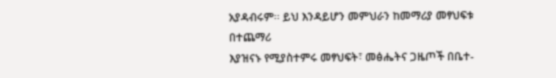አያዳብሩም፡፡ ይህ እንዳይሆን መምህራን ከመማሪያ መፃህፍቱ በተጨማሪ
እያዝናኑ የሚያስተምሩ መፃህፍት፣ መፅሔትና ጋዜጦች በቤተ-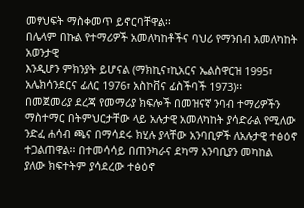መፃህፍት ማስቀመጥ ይኖርባቸዋል፡፡
በሌላም በኩል የተማሪዎች አመለካከቶችና ባህሪ የማንበብ አመለካከት አወንታዊ
እንዲሆን ምክንያት ይሆናል (ማክኪና፣ኪአርና ኤልስዋርዝ 1995፣ አሌክሳንደርና ፊለር 1976፣ አስኮቨና ፊስችባች 1973)፡፡
በመጀመሪያ ደረጃ የመማሪያ ክፍሎች በመዝናኛ ንባብ ተማሪዎችን ማስተማር በትምህርታቸው ላይ አሉታዊ አመለካከት ያሳድራል የሚለው
ንድፈ ሐሳብ ጫና በማሳደሩ ክሂሉ ያላቸው አንባቢዎች ለአሉታዊ ተፅዕኖ ተጋልጠዋል፡፡ በተመሳሳይ በጠንካራና ደካማ አንባቢያን መካከል
ያለው ክፍተትም ያሳደረው ተፅዕኖ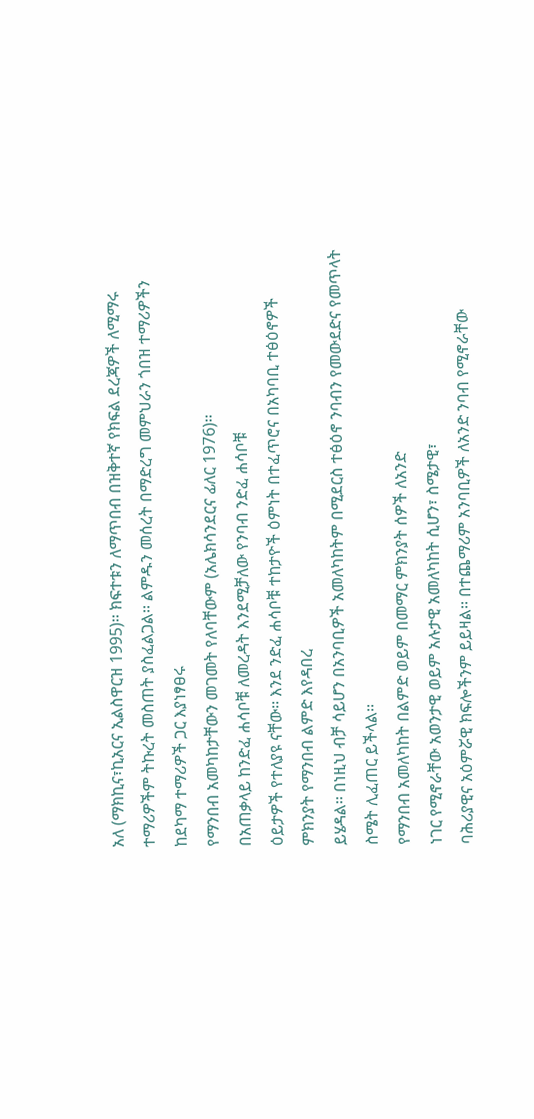አለ (ማክኪና፣ኪአርና ኢልስዋርዝ 1995)፡፡ ክፍተቱን ለማጥበብ በዝቅተኛ የክፍል ደረጃዎች ለሚማሩ
ተማሪዎችም ትኩረት መስጠት ያስፈልጋል፡፡ ልምዱን መሰረት በማድረግ መምህራን ጎበዝ ተማሪዎችን ከደካማ ተማሪዎች ጋር እያነፃፀሩ
የማንበብ አመካከታቸውን መገመት የለባቸውም (አሌክሳንደርና ፊለር 1976)፡፡
በአጠቃላይ ከንድፈ ሐሳቦቹ ለመረዳት እንደሚቻለው የንባብ ንድፈ ሐሳቦቹ
ዕይታዎች የተለያዩ ናቸው፡፡ እንደ ንድፈ ሐሳቦቹ ተከታዮች ዕምነት በተፈጥሮና በአካባቢ ተፅዕኖዎች ምክንያት የማንበብ ልምድ እየዳበረ
ይሄዳል፡፡ በነዚህ ብቻ ሳይሆን በአንባቢዎች አመለካከትም በሚደርስ ተፅዕኖ ንባብን የመውደድና የመጥላት ስሜት ሊፈጠር ይችላል፡፡
የማንበብ አመለካከት በልምድ ወይም በመማር ምክንያት ሰዎች ለአንድ
ነገር የሚኖራቸው አወንታዊ ወይም አሉታዊ አመለካከት ሲሆን፣ ስሜታዊ፣
ባሕሪያዊና አዕምሯዊ ክፍሎችንም ይይዛል፡፡ በተጨማሪም አንባቢዎች ለአንድ ንባብ የሚኖራቸው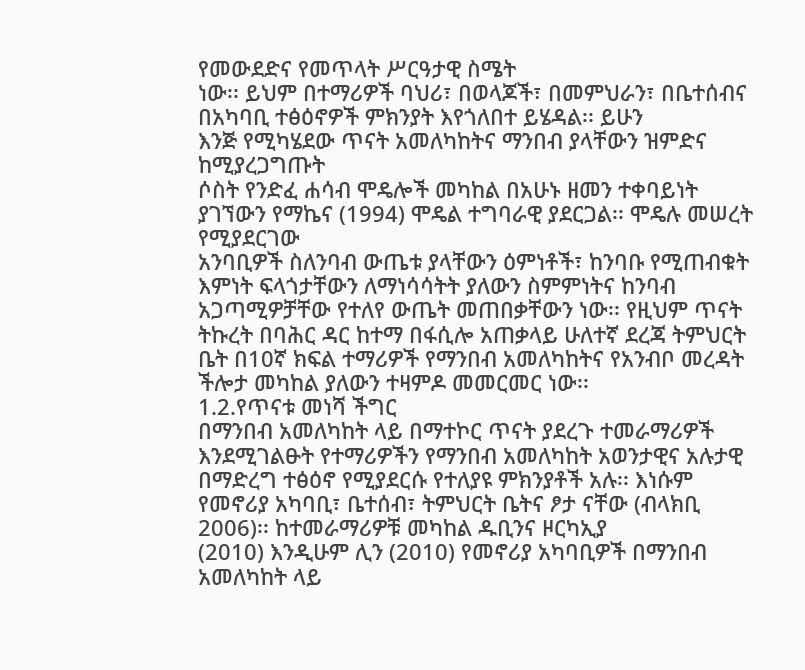የመውደድና የመጥላት ሥርዓታዊ ስሜት
ነው፡፡ ይህም በተማሪዎች ባህሪ፣ በወላጆች፣ በመምህራን፣ በቤተሰብና በአካባቢ ተፅዕኖዎች ምክንያት እየጎለበተ ይሄዳል፡፡ ይሁን
እንጅ የሚካሄደው ጥናት አመለካከትና ማንበብ ያላቸውን ዝምድና ከሚያረጋግጡት
ሶስት የንድፈ ሐሳብ ሞዴሎች መካከል በአሁኑ ዘመን ተቀባይነት ያገኘውን የማኬና (1994) ሞዴል ተግባራዊ ያደርጋል፡፡ ሞዴሉ መሠረት የሚያደርገው
አንባቢዎች ስለንባብ ውጤቱ ያላቸውን ዕምነቶች፣ ከንባቡ የሚጠብቁት እምነት ፍላጎታቸውን ለማነሳሳትት ያለውን ስምምነትና ከንባብ
አጋጣሚዎቻቸው የተለየ ውጤት መጠበቃቸውን ነው፡፡ የዚህም ጥናት ትኩረት በባሕር ዳር ከተማ በፋሲሎ አጠቃላይ ሁለተኛ ደረጃ ትምህርት
ቤት በ10ኛ ክፍል ተማሪዎች የማንበብ አመለካከትና የአንብቦ መረዳት ችሎታ መካከል ያለውን ተዛምዶ መመርመር ነው፡፡
1.2.የጥናቱ መነሻ ችግር
በማንበብ አመለካከት ላይ በማተኮር ጥናት ያደረጉ ተመራማሪዎች
እንደሚገልፁት የተማሪዎችን የማንበብ አመለካከት አወንታዊና አሉታዊ በማድረግ ተፅዕኖ የሚያደርሱ የተለያዩ ምክንያቶች አሉ፡፡ እነሱም
የመኖሪያ አካባቢ፣ ቤተሰብ፣ ትምህርት ቤትና ፆታ ናቸው (ብላክቢ 2006)፡፡ ከተመራማሪዎቹ መካከል ዱቢንና ዞርካኢያ
(2010) እንዲሁም ሊን (2010) የመኖሪያ አካባቢዎች በማንበብ አመለካከት ላይ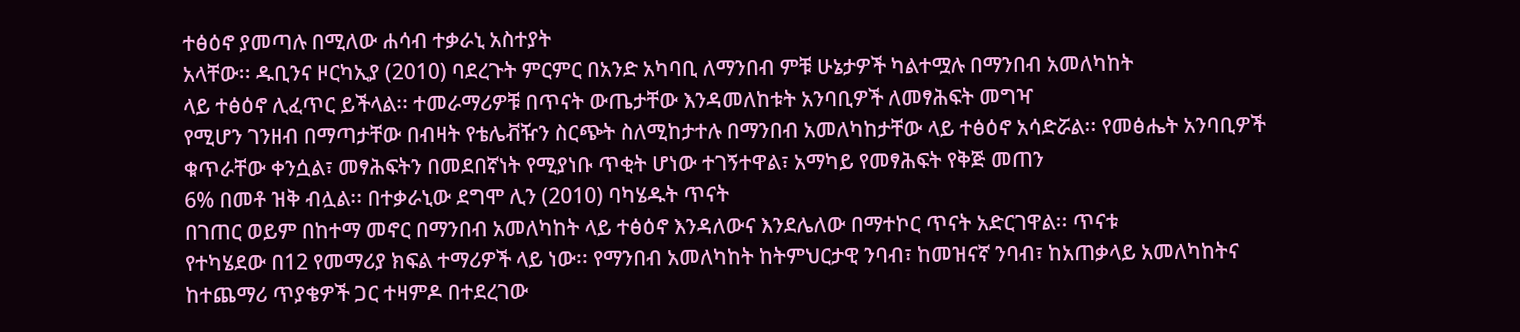ተፅዕኖ ያመጣሉ በሚለው ሐሳብ ተቃራኒ አስተያት
አላቸው፡፡ ዱቢንና ዞርካኢያ (2010) ባደረጉት ምርምር በአንድ አካባቢ ለማንበብ ምቹ ሁኔታዎች ካልተሟሉ በማንበብ አመለካከት
ላይ ተፅዕኖ ሊፈጥር ይችላል፡፡ ተመራማሪዎቹ በጥናት ውጤታቸው እንዳመለከቱት አንባቢዎች ለመፃሕፍት መግዣ
የሚሆን ገንዘብ በማጣታቸው በብዛት የቴሌቭዥን ስርጭት ስለሚከታተሉ በማንበብ አመለካከታቸው ላይ ተፅዕኖ አሳድሯል፡፡ የመፅሔት አንባቢዎች ቁጥራቸው ቀንሷል፣ መፃሕፍትን በመደበኛነት የሚያነቡ ጥቂት ሆነው ተገኝተዋል፣ አማካይ የመፃሕፍት የቅጅ መጠን
6% በመቶ ዝቅ ብሏል፡፡ በተቃራኒው ደግሞ ሊን (2010) ባካሄዱት ጥናት
በገጠር ወይም በከተማ መኖር በማንበብ አመለካከት ላይ ተፅዕኖ እንዳለውና እንደሌለው በማተኮር ጥናት አድርገዋል፡፡ ጥናቱ
የተካሄደው በ12 የመማሪያ ክፍል ተማሪዎች ላይ ነው፡፡ የማንበብ አመለካከት ከትምህርታዊ ንባብ፣ ከመዝናኛ ንባብ፣ ከአጠቃላይ አመለካከትና
ከተጨማሪ ጥያቄዎች ጋር ተዛምዶ በተደረገው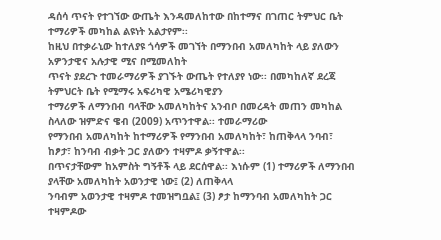ዳሰሳ ጥናት የተገኘው ውጤት እንዳመለከተው በከተማና በገጠር ትምህር ቤት ተማሪዎች መካከል ልዩነት አልታየም፡፡
ከዚህ በተቃራኒው ከተለያዩ ጎሳዎች መገኘት በማንበብ አመለካከት ላይ ያለውን አዎንታዊና አሉታዊ ሚና በሚመለከት
ጥናት ያደረጉ ተመራማሪዎች ያገኙት ውጤት የተለያየ ነው፡፡ በመካከለኛ ደረጃ ትምህርት ቤት የሚማሩ አፍሪካዊ አሜሪካዊያን
ተማሪዎች ለማንበብ ባላቸው አመለካከትና አንብቦ በመረዳት መጠን መካከል ስላለው ዝምድና ዌብ (2009) አጥንተዋል፡፡ ተመራማሪው
የማንበብ አመለካከት ከተማሪዎች የማንበብ አመለካከት፣ ከጠቅላላ ንባብ፣ ከፆታ፣ ከንባብ ብቃት ጋር ያለውን ተዛምዶ ቃኝተዋል፡፡
በጥናታቸውም ከአምስት ግኝቶች ላይ ደርሰዋል፡፡ እነሱም (1) ተማሪዎች ለማንበብ ያላቸው አመለካከት አወንታዊ ነው፤ (2) ለጠቅላላ
ንባብም አወንታዊ ተዛምዶ ተመዝግቧል፤ (3) ፆታ ከማንባብ አመለካከት ጋር ተዛምዶው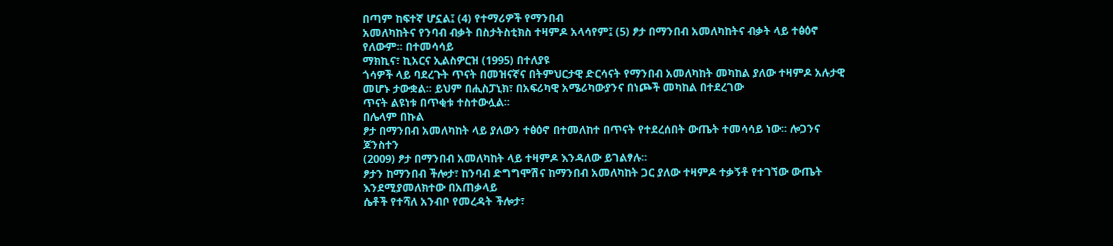በጣም ከፍተኛ ሆኗል፤ (4) የተማሪዎች የማንበብ
አመለካከትና የንባብ ብቃት በስታትስቲክስ ተዛምዶ አላሳየም፤ (5) ፆታ በማንበብ አመለካከትና ብቃት ላይ ተፅዕኖ የለውም፡፡ በተመሳሳይ
ማክኪና፣ ኪአርና ኢልስዎርዝ (1995) በተለያዩ
ጎሳዎች ላይ ባደረጉት ጥናት በመዝናኛና በትምህርታዊ ድርሳናት የማንበብ አመለካከት መካከል ያለው ተዛምዶ አሉታዊ መሆኑ ታውቋል፡፡ ይህም በሒስፓኒክ፣ በአፍሪካዊ አሜሪካውያንና በነጮች መካከል በተደረገው
ጥናት ልዩነቱ በጥቂቱ ተስተውሏል፡፡
በሌላም በኩል
ፆታ በማንበብ አመለካከት ላይ ያለውን ተፅዕኖ በተመለከተ በጥናት የተደረሰበት ውጤት ተመሳሳይ ነው፡፡ ሎጋንና ጆንስተን
(2009) ፆታ በማንበብ አመለካከት ላይ ተዛምዶ እንዳለው ይገልፃሉ፡፡
ፆታን ከማንበብ ችሎታ፣ ከንባብ ድግግሞሽና ከማንበብ አመለካከት ጋር ያለው ተዛምዶ ተቃኝቶ የተገኘው ውጤት እንደሚያመለክተው በአጠቃላይ
ሴቶች የተሻለ አንብቦ የመረዳት ችሎታ፣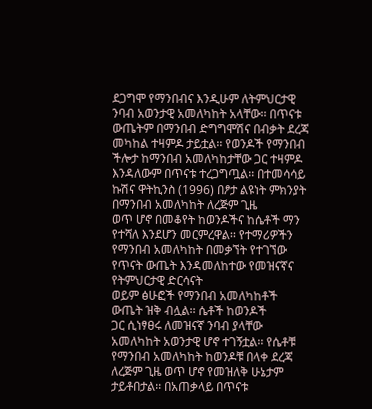ደጋግሞ የማንበብና እንዲሁም ለትምህርታዊ ንባብ አወንታዊ አመለካከት አላቸው፡፡ በጥናቱ
ውጤትም በማንበብ ድግግሞሽና በብቃት ደረጃ መካከል ተዛምዶ ታይቷል፡፡ የወንዶች የማንበብ ችሎታ ከማንበብ አመለካከታቸው ጋር ተዛምዶ
እንዳለውም በጥናቱ ተረጋግጧል፡፡ በተመሳሳይ ኩሽና ዋትኪንስ (1996) በፆታ ልዩነት ምክንያት በማንበብ አመለካከት ለረጅም ጊዜ
ወጥ ሆኖ በመቆየት ከወንዶችና ከሴቶች ማን የተሻለ እንደሆን መርምረዋል፡፡ የተማሪዎችን የማንበብ አመለካከት በመቃኘት የተገኘው የጥናት ውጤት እንዳመለከተው የመዝናኛና የትምህርታዊ ድርሳናት
ወይም ፅሁፎች የማንበብ አመለካከቶች ውጤት ዝቅ ብሏል፡፡ ሴቶች ከወንዶች
ጋር ሲነፃፀሩ ለመዝናኛ ንባብ ያላቸው አመለካከት አወንታዊ ሆኖ ተገኝቷል፡፡ የሴቶቹ የማንበብ አመለካከት ከወንዶቹ በላቀ ደረጃ
ለረጅም ጊዜ ወጥ ሆኖ የመዝለቅ ሁኔታም ታይቶበታል፡፡ በአጠቃላይ በጥናቱ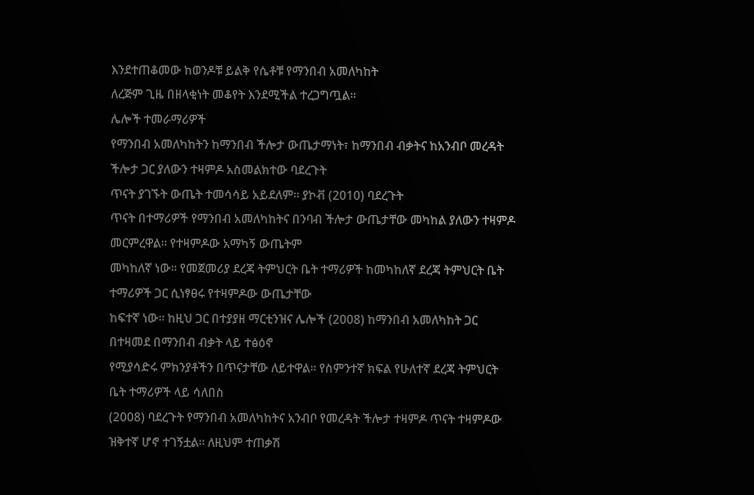እንደተጠቆመው ከወንዶቹ ይልቅ የሴቶቹ የማንበብ አመለካከት
ለረጅም ጊዜ በዘላቂነት መቆየት እንደሚችል ተረጋግጧል፡፡
ሌሎች ተመራማሪዎች
የማንበብ አመለካከትን ከማንበብ ችሎታ ውጤታማነት፣ ከማንበብ ብቃትና ከአንብቦ መረዳት ችሎታ ጋር ያለውን ተዛምዶ አስመልክተው ባደረጉት
ጥናት ያገኙት ውጤት ተመሳሳይ አይደለም፡፡ ያኮቭ (2010) ባደረጉት
ጥናት በተማሪዎች የማንበብ አመለካከትና በንባብ ችሎታ ውጤታቸው መካከል ያለውን ተዛምዶ መርምረዋል፡፡ የተዛምዶው አማካኝ ውጤትም
መካከለኛ ነው፡፡ የመጀመሪያ ደረጃ ትምህርት ቤት ተማሪዎች ከመካከለኛ ደረጃ ትምህርት ቤት ተማሪዎች ጋር ሲነፃፀሩ የተዛምዶው ውጤታቸው
ከፍተኛ ነው፡፡ ከዚህ ጋር በተያያዘ ማርቲንዝና ሌሎች (2008) ከማንበብ አመለካከት ጋር በተዛመደ በማንበብ ብቃት ላይ ተፅዕኖ
የሚያሳድሩ ምክንያቶችን በጥናታቸው ለይተዋል፡፡ የስምንተኛ ክፍል የሁለተኛ ደረጃ ትምህርት ቤት ተማሪዎች ላይ ሳለበስ
(2008) ባደረጉት የማንበብ አመለካከትና አንብቦ የመረዳት ችሎታ ተዛምዶ ጥናት ተዛምዶው ዝቅተኛ ሆኖ ተገኝቷል፡፡ ለዚህም ተጠቃሽ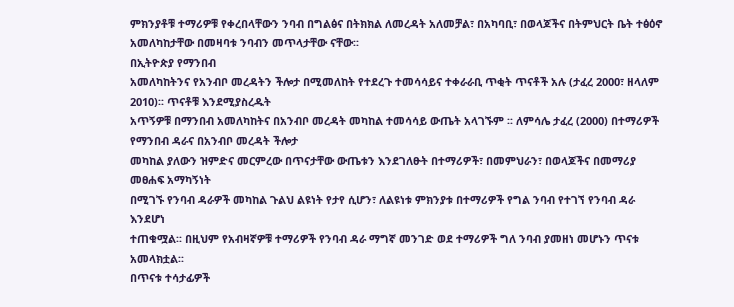ምክንያቶቹ ተማሪዎቹ የቀረበላቸውን ንባብ በግልፅና በትክክል ለመረዳት አለመቻል፣ በአካባቢ፣ በወላጆችና በትምህርት ቤት ተፅዕኖ
አመለካከታቸው በመዛባቱ ንባብን መጥላታቸው ናቸው፡፡
በኢትዮጵያ የማንበብ
አመለካከትንና የአንብቦ መረዳትን ችሎታ በሚመለከት የተደረጉ ተመሳሳይና ተቀራራቢ ጥቂት ጥናቶች አሉ (ታፈረ 2000፣ ዘላለም 2010)፡፡ ጥናቶቹ እንደሚያስረዱት
አጥኝዎቹ በማንበብ አመለካከትና በአንብቦ መረዳት መካከል ተመሳሳይ ውጤት አላገኙም ፡፡ ለምሳሌ ታፈረ (2000) በተማሪዎች የማንበብ ዳራና በአንብቦ መረዳት ችሎታ
መካከል ያለውን ዝምድና መርምረው በጥናታቸው ውጤቱን እንደገለፁት በተማሪዎች፣ በመምህራን፣ በወላጆችና በመማሪያ መፀሐፍ አማካኝነት
በሚገኙ የንባብ ዳራዎች መካከል ጉልህ ልዩነት የታየ ሲሆን፣ ለልዩነቱ ምክንያቱ በተማሪዎች የግል ንባብ የተገኘ የንባብ ዳራ እንደሆነ
ተጠቁሟል፡፡ በዚህም የአብዛኛዎቹ ተማሪዎች የንባብ ዳራ ማግኛ መንገድ ወደ ተማሪዎች ግለ ንባብ ያመዘነ መሆኑን ጥናቱ አመላክቷል፡፡
በጥናቱ ተሳታፊዎች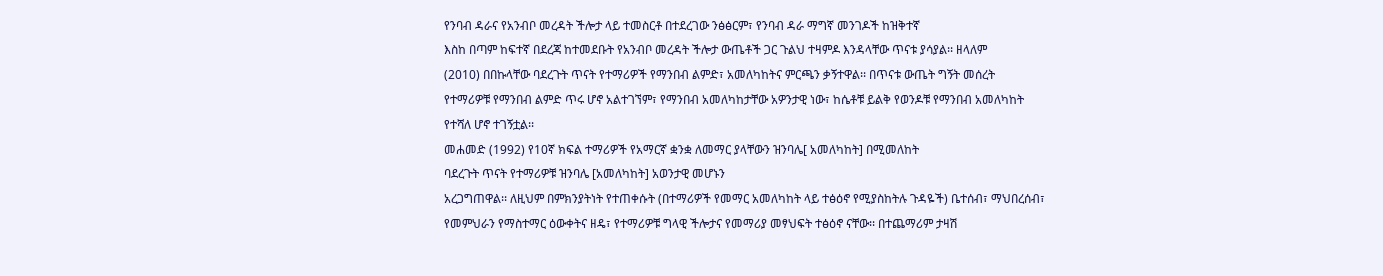የንባብ ዳራና የአንብቦ መረዳት ችሎታ ላይ ተመስርቶ በተደረገው ንፅፅርም፣ የንባብ ዳራ ማግኛ መንገዶች ከዝቅተኛ
እስከ በጣም ከፍተኛ በደረጃ ከተመደቡት የአንብቦ መረዳት ችሎታ ውጤቶች ጋር ጉልህ ተዛምዶ እንዳላቸው ጥናቱ ያሳያል፡፡ ዘላለም
(2010) በበኩላቸው ባደረጉት ጥናት የተማሪዎች የማንበብ ልምድ፣ አመለካከትና ምርጫን ቃኝተዋል፡፡ በጥናቱ ውጤት ግኝት መሰረት
የተማሪዎቹ የማንበብ ልምድ ጥሩ ሆኖ አልተገኘም፣ የማንበብ አመለካከታቸው አዎንታዊ ነው፣ ከሴቶቹ ይልቅ የወንዶቹ የማንበብ አመለካከት
የተሻለ ሆኖ ተገኝቷል፡፡
መሐመድ (1992) የ10ኛ ክፍል ተማሪዎች የአማርኛ ቋንቋ ለመማር ያላቸውን ዝንባሌ[ አመለካከት] በሚመለከት
ባደረጉት ጥናት የተማሪዎቹ ዝንባሌ [አመለካከት] አወንታዊ መሆኑን
አረጋግጠዋል፡፡ ለዚህም በምክንያትነት የተጠቀሱት (በተማሪዎች የመማር አመለካከት ላይ ተፅዕኖ የሚያስከትሉ ጉዳዬች) ቤተሰብ፣ ማህበረሰብ፣
የመምህራን የማስተማር ዕውቀትና ዘዴ፣ የተማሪዎቹ ግላዊ ችሎታና የመማሪያ መፃህፍት ተፅዕኖ ናቸው፡፡ በተጨማሪም ታዛሽ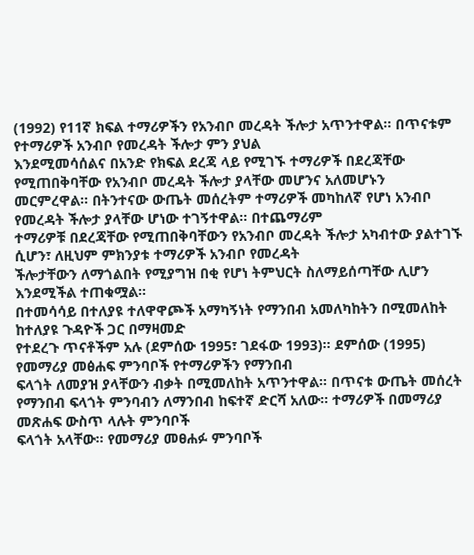(1992) የ11ኛ ክፍል ተማሪዎችን የአንብቦ መረዳት ችሎታ አጥንተዋል፡፡ በጥናቱም የተማሪዎች አንብቦ የመረዳት ችሎታ ምን ያህል
እንደሚመሳሰልና በአንድ የክፍል ደረጃ ላይ የሚገኙ ተማሪዎች በደረጃቸው የሚጠበቅባቸው የአንብቦ መረዳት ችሎታ ያላቸው መሆንና አለመሆኑን
መርምረዋል፡፡ በትንተናው ውጤት መሰረትም ተማሪዎች መካከለኛ የሆነ አንብቦ የመረዳት ችሎታ ያላቸው ሆነው ተገኝተዋል፡፡ በተጨማሪም
ተማሪዎቹ በደረጃቸው የሚጠበቅባቸውን የአንብቦ መረዳት ችሎታ አካብተው ያልተገኙ ሲሆን፣ ለዚህም ምክንያቱ ተማሪዎች አንብቦ የመረዳት
ችሎታቸውን ለማጎልበት የሚያግዝ በቂ የሆነ ትምህርት ስለማይሰጣቸው ሊሆን እንደሚችል ተጠቁሟል፡፡
በተመሳሳይ በተለያዩ ተለዋዋጮች አማካኝነት የማንበብ አመለካከትን በሚመለከት ከተለያዩ ጉዳዮች ጋር በማዛመድ
የተደረጉ ጥናቶችም አሉ (ደምሰው 1995፣ ገደፋው 1993)፡፡ ደምሰው (1995) የመማሪያ መፅሐፍ ምንባቦች የተማሪዎችን የማንበብ
ፍላጎት ለመያዝ ያላቸውን ብቃት በሚመለከት አጥንተዋል፡፡ በጥናቱ ውጤት መሰረት የማንበብ ፍላጎት ምንባብን ለማንበብ ከፍተኛ ድርሻ አለው፡፡ ተማሪዎች በመማሪያ መጽሐፍ ውስጥ ላሉት ምንባቦች
ፍላጎት አላቸው፡፡ የመማሪያ መፀሐፉ ምንባቦች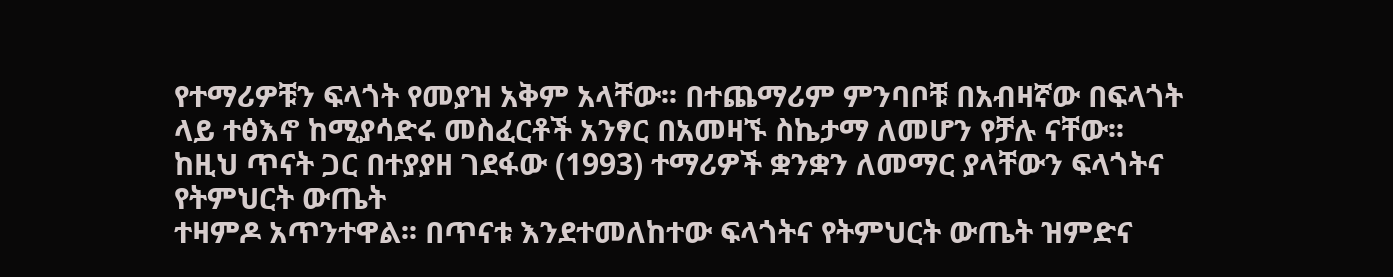የተማሪዎቹን ፍላጎት የመያዝ አቅም አላቸው፡፡ በተጨማሪም ምንባቦቹ በአብዛኛው በፍላጎት
ላይ ተፅእኖ ከሚያሳድሩ መስፈርቶች አንፃር በአመዛኙ ስኬታማ ለመሆን የቻሉ ናቸው፡፡
ከዚህ ጥናት ጋር በተያያዘ ገደፋው (1993) ተማሪዎች ቋንቋን ለመማር ያላቸውን ፍላጎትና የትምህርት ውጤት
ተዛምዶ አጥንተዋል፡፡ በጥናቱ እንደተመለከተው ፍላጎትና የትምህርት ውጤት ዝምድና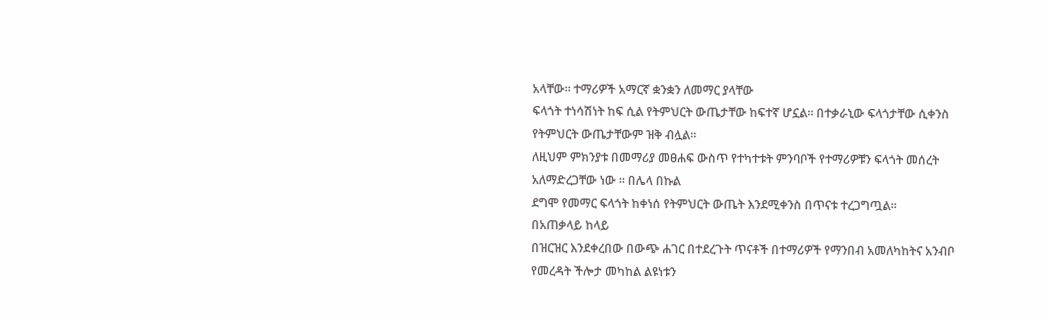አላቸው፡፡ ተማሪዎች አማርኛ ቋንቋን ለመማር ያላቸው
ፍላጎት ተነሳሽነት ከፍ ሲል የትምህርት ውጤታቸው ከፍተኛ ሆኗል፡፡ በተቃራኒው ፍላጎታቸው ሲቀንስ የትምህርት ውጤታቸውም ዝቅ ብሏል፡፡
ለዚህም ምክንያቱ በመማሪያ መፀሐፍ ውስጥ የተካተቱት ምንባቦች የተማሪዎቹን ፍላጎት መሰረት አለማድረጋቸው ነው ፡፡ በሌላ በኩል
ደግሞ የመማር ፍላጎት ከቀነሰ የትምህርት ውጤት እንደሚቀንስ በጥናቱ ተረጋግጧል፡፡
በአጠቃላይ ከላይ
በዝርዝር እንደቀረበው በውጭ ሐገር በተደረጉት ጥናቶች በተማሪዎች የማንበብ አመለካከትና አንብቦ የመረዳት ችሎታ መካከል ልዩነቱን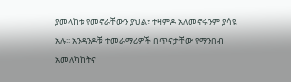ያመላከቱ የመኖራቸውን ያህል፣ ተዛምዶ አለመኖሩንም ያሳዩ አሉ፡፡ አንዳንዶቹ ተመራማሪዎች በጥናታቸው የማንበብ አመለካከትና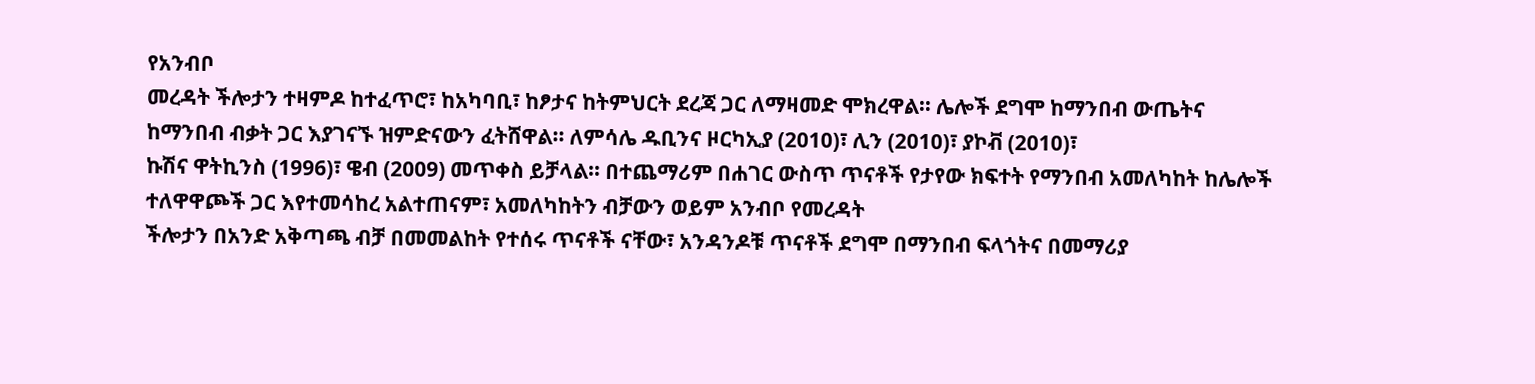የአንብቦ
መረዳት ችሎታን ተዛምዶ ከተፈጥሮ፣ ከአካባቢ፣ ከፆታና ከትምህርት ደረጃ ጋር ለማዛመድ ሞክረዋል፡፡ ሌሎች ደግሞ ከማንበብ ውጤትና
ከማንበብ ብቃት ጋር እያገናኙ ዝምድናውን ፈትሸዋል፡፡ ለምሳሌ ዱቢንና ዞርካኢያ (2010)፣ ሊን (2010)፣ ያኮቭ (2010)፣
ኩሽና ዋትኪንስ (1996)፣ ዌብ (2009) መጥቀስ ይቻላል፡፡ በተጨማሪም በሐገር ውስጥ ጥናቶች የታየው ክፍተት የማንበብ አመለካከት ከሌሎች ተለዋዋጮች ጋር እየተመሳከረ አልተጠናም፣ አመለካከትን ብቻውን ወይም አንብቦ የመረዳት
ችሎታን በአንድ አቅጣጫ ብቻ በመመልከት የተሰሩ ጥናቶች ናቸው፣ አንዳንዶቹ ጥናቶች ደግሞ በማንበብ ፍላጎትና በመማሪያ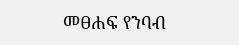መፀሐፍ የንባብ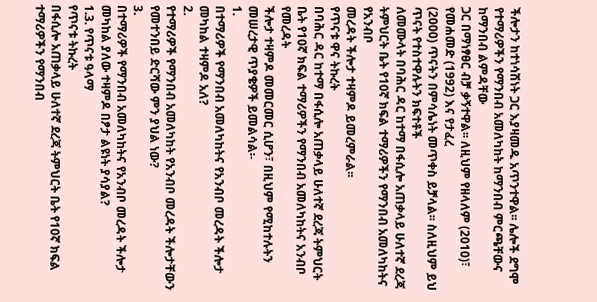ችሎታን ከተነሳሽነት ጋር እያዛመዱ አጥንተዋል፡፡ ሌሎች ደግሞ የተማሪዎችን የማንበብ አመለካከት ከማንበብ ምርጫቸውና ከማንበብ ልምዳቸው
ጋር በማነፃፀር ብቻ ቃኝተዋል፡፡ ለዚህም የዘላለም (2010)፣ የመሐመድ (1992) እና የታፈረ
(2000) ጥናትን በምሳሌነት መጥቀስ ይቻላል፡፡ ስለዚህም ይህ ጥናት የተስተዋሉትን ክፍተቶች
ለመሙላት በባሕር ዳር ከተማ በፋሲሎ አጠቃላይ ሁለተኛ ደረጃ ትምህርት ቤት የ10ኛ ክፍል ተማሪዎችን የማንበብ አመለካከትና የአንብቦ
መረዳት ችሎታ ተዛምዶ ይመረምራል፡፡
የጥናቱ ዋና ትኩረት
በባሕር ዳር ከተማ በፋሲሎ አጠቃላይ ሁለተኛ ደረጃ ትምህርት ቤት የ10ኛ ክፍል ተማሪዎችን የማንበብ አመለካከትና አንብቦ የመረዳት
ችሎታ ተዛምዶ መመርመር ሲሆን፣ በዚህም የሚከተሉትን መሠረታዊ ጥያቄዎች ይመልሳል፡-
1.
በተማሪዎች የማንበብ አመለካከትና የአንብቦ መረዳት ችሎታ መካከል ተዛምዶ አለ?
2.
የተማሪዎች የማንበብ አመለካከት የአንብቦ መረዳት ችሎታቸውን የመተንበይ ድርሻው ምን ያህል ነው?
3.
በተማሪዎች የማንበብ አመለካከትና የአንብቦ መረዳት ችሎታ መካከል ያለው ተዛምዶ በፆታ ልዩነት ያሳያል?
1.3. የጥናቱ ዓላማ
የጥናቱ ትኩረት
በፋሲሎ አጠቃላይ ሁለተኛ ደረጃ ትምህርት ቤት የ10ኛ ክፍል ተማሪዎችን የማንበብ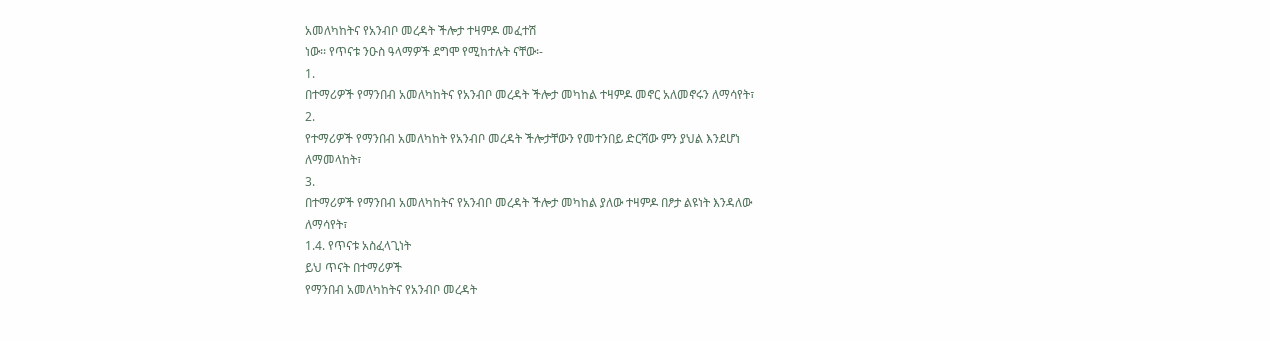አመለካከትና የአንብቦ መረዳት ችሎታ ተዛምዶ መፈተሽ
ነው፡፡ የጥናቱ ንዑስ ዓላማዎች ደግሞ የሚከተሉት ናቸው፡-
1.
በተማሪዎች የማንበብ አመለካከትና የአንብቦ መረዳት ችሎታ መካከል ተዛምዶ መኖር አለመኖሩን ለማሳየት፣
2.
የተማሪዎች የማንበብ አመለካከት የአንብቦ መረዳት ችሎታቸውን የመተንበይ ድርሻው ምን ያህል እንደሆነ
ለማመላከት፣
3.
በተማሪዎች የማንበብ አመለካከትና የአንብቦ መረዳት ችሎታ መካከል ያለው ተዛምዶ በፆታ ልዩነት እንዳለው
ለማሳየት፣
1.4. የጥናቱ አስፈላጊነት
ይህ ጥናት በተማሪዎች
የማንበብ አመለካከትና የአንብቦ መረዳት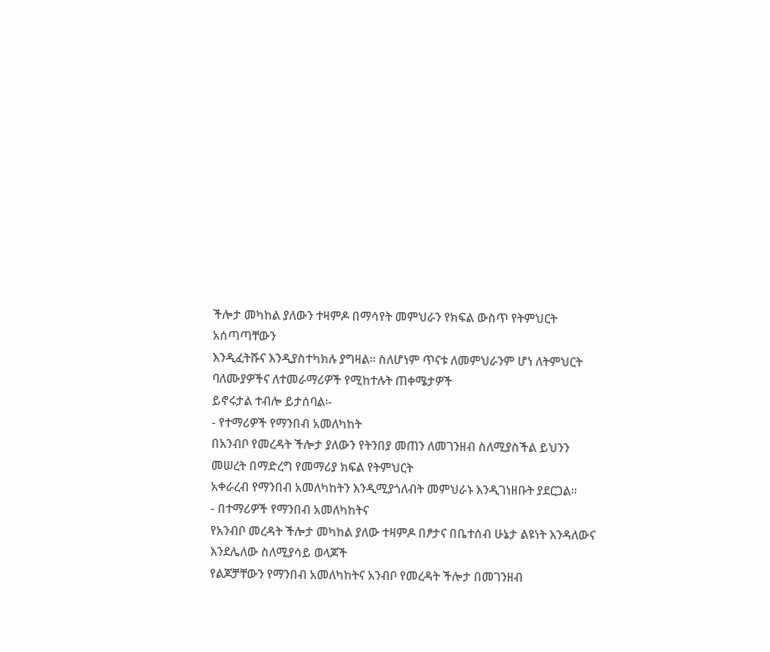ችሎታ መካከል ያለውን ተዛምዶ በማሳየት መምህራን የክፍል ውስጥ የትምህርት አሰጣጣቸውን
እንዲፈትሹና እንዲያስተካክሉ ያግዛል፡፡ ስለሆነም ጥናቱ ለመምህራንም ሆነ ለትምህርት ባለሙያዎችና ለተመራማሪዎች የሚከተሉት ጠቀሜታዎች
ይኖሩታል ተብሎ ይታሰባል፡-
- የተማሪዎች የማንበብ አመለካከት
በአንብቦ የመረዳት ችሎታ ያለውን የትንበያ መጠን ለመገንዘብ ስለሚያስችል ይህንን መሠረት በማድረግ የመማሪያ ክፍል የትምህርት
አቀራረብ የማንበብ አመለካከትን እንዲሚያጎለብት መምህራኑ እንዲገነዘቡት ያደርጋል፡፡
- በተማሪዎች የማንበብ አመለካከትና
የአንብቦ መረዳት ችሎታ መካከል ያለው ተዛምዶ በፆታና በቤተሰብ ሁኔታ ልዩነት እንዳለውና እንደሌለው ስለሚያሳይ ወላጆች
የልጆቻቸውን የማንበብ አመለካከትና አንብቦ የመረዳት ችሎታ በመገንዘብ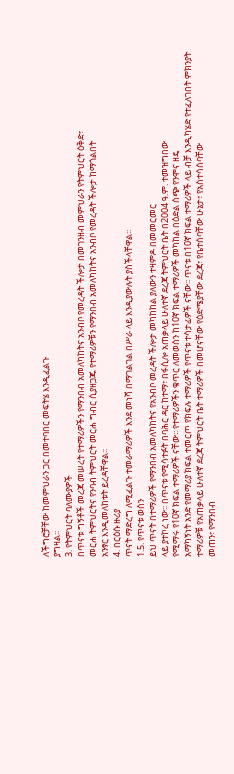ለችግሮቻቸው ከመምህራን ጋር በመተባበር መፍትሄ እንዲፈልጉ
ያግዛል፡፡
3. የትምህርት ባለሙያዎች
በጥናቱ ግኝቶች መረጃ መሠረት የተማሪዎችን የማንበብ አመለካከትና አንብቦ የመረዳት ችሎታ በመገንዘብ መምህራን የትምህርት ዕቅድ፣
መርሐ ትምህርትና የንባብ ትምህርት መርሐ ግብር ሲያዘጋጁ የተማሪዎቹን የማንበብ አመለካከትና አንብቦ የመረዳት ችሎታ ከማጎልበት
አንፃር እንዲመለከቱት ይረዳቸዋል፡፡
4. በርዕሱ ዙሪያ
ጥናት ማድረግ ለሚፈልጉ ተመራማሪዎች እንደ መነሻ በማገልገል በሥራ ላይ እንዲያውሉት ያስችላቸዋል፡፡
1.5. የጥናቱ ወሰን
ይህ ጥናት በተማሪዎች የማንበብ አመለካከትና የአንብቦ መረዳት ችሎታ መካከከል ያለውን ተዛምዶ በመመርመር
ላይ ያተኮረ ነው፡፡ በጥናቱ የሚሳተፉት በባሕር ዳር ከተማ፣ በፋሲሎ አጠቃላይ ሁለተኛ ደረጃ ትምህርት ቤት በ2004 ዓ.ም. ተመዝግበው
የሚማሩ የ10ኛ ክፍል ተማሪዎች ናቸው፡፡ የተማሪዎችን ቁጥር ለመወሰን ከ10ኛ ክፍል ተማሪዎች መካከል በዕድል ሰጭ የንሞና ዘዴ
አማካኝነት አንድ የመማሪያ ክፍል ተመርጦ የክፍሉ ተማሪዎች የጥናቱ ተሳታፊዎች ናቸው፡፡ ጥናቱ በ10ኛ ክፍል ተማሪዎች ላይ ብቻ እንዲካሄድ የተፈለገበት ምክንያት
ተማሪዎቹ የአጠቃላይ ሁለተኛ ደረጃ ትምህርት ቤት ተማሪዎች በመሆናቸው የዕድሜያቸው ደረጃ፣ የቤተሰባቸው ሁኔታ፣ የአስተሳሰባቸው
መጠን፣ የማንበብ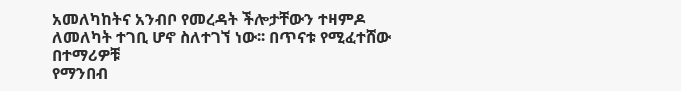አመለካከትና አንብቦ የመረዳት ችሎታቸውን ተዛምዶ ለመለካት ተገቢ ሆኖ ስለተገኘ ነው፡፡ በጥናቱ የሚፈተሸው በተማሪዎቹ
የማንበብ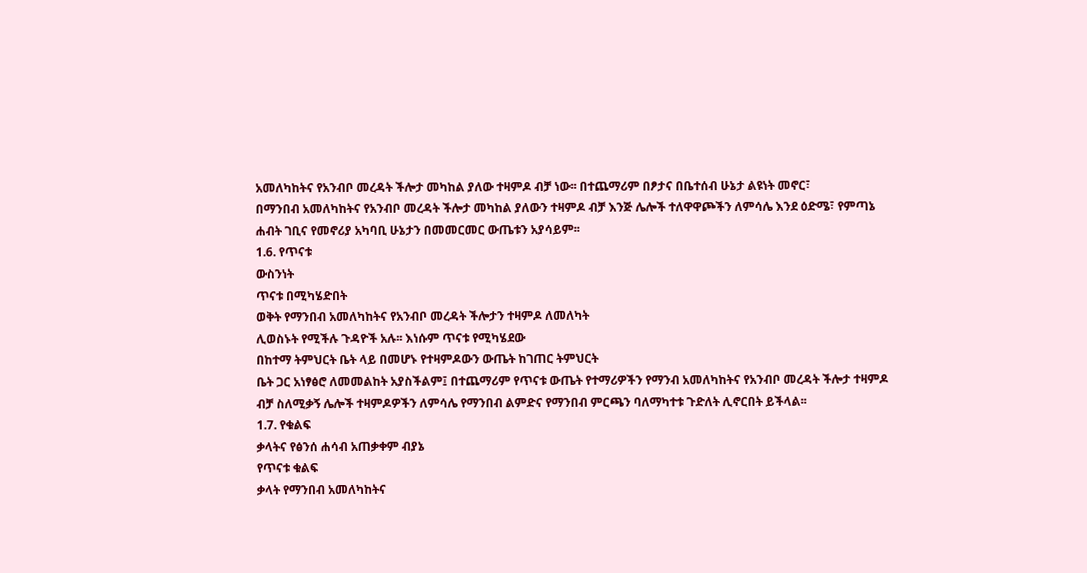አመለካከትና የአንብቦ መረዳት ችሎታ መካከል ያለው ተዛምዶ ብቻ ነው፡፡ በተጨማሪም በፆታና በቤተሰብ ሁኔታ ልዩነት መኖር፣
በማንበብ አመለካከትና የአንብቦ መረዳት ችሎታ መካከል ያለውን ተዛምዶ ብቻ እንጅ ሌሎች ተለዋዋጮችን ለምሳሌ እንደ ዕድሜ፣ የምጣኔ
ሐብት ገቢና የመኖሪያ አካባቢ ሁኔታን በመመርመር ውጤቱን አያሳይም፡፡
1.6. የጥናቱ
ውስንነት
ጥናቱ በሚካሄድበት
ወቅት የማንበብ አመለካከትና የአንብቦ መረዳት ችሎታን ተዛምዶ ለመለካት
ሊወስኑት የሚችሉ ጉዳዮች አሉ፡፡ እነሱም ጥናቱ የሚካሄደው
በከተማ ትምህርት ቤት ላይ በመሆኑ የተዛምዶውን ውጤት ከገጠር ትምህርት
ቤት ጋር አነፃፅሮ ለመመልከት አያስችልም፤ በተጨማሪም የጥናቱ ውጤት የተማሪዎችን የማንብ አመለካከትና የአንብቦ መረዳት ችሎታ ተዛምዶ
ብቻ ስለሚቃኝ ሌሎች ተዛምዶዎችን ለምሳሌ የማንበብ ልምድና የማንበብ ምርጫን ባለማካተቱ ጉድለት ሊኖርበት ይችላል፡፡
1.7. የቁልፍ
ቃላትና የፅንሰ ሐሳብ አጠቃቀም ብያኔ
የጥናቱ ቁልፍ
ቃላት የማንበብ አመለካከትና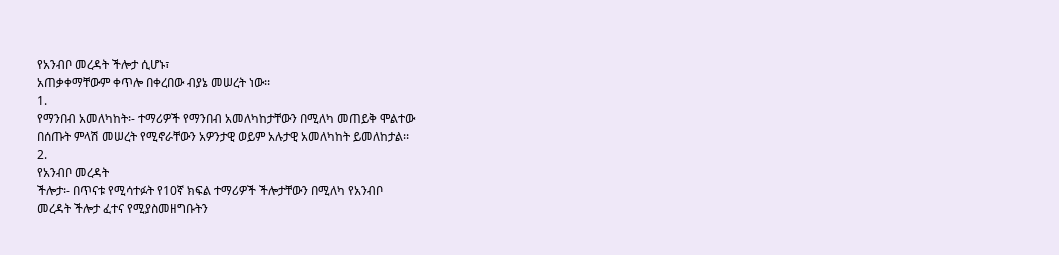የአንብቦ መረዳት ችሎታ ሲሆኑ፣
አጠቃቀማቸውም ቀጥሎ በቀረበው ብያኔ መሠረት ነው፡፡
1.
የማንበብ አመለካከት፡- ተማሪዎች የማንበብ አመለካከታቸውን በሚለካ መጠይቅ ሞልተው
በሰጡት ምላሽ መሠረት የሚኖራቸውን አዎንታዊ ወይም አሉታዊ አመለካከት ይመለከታል፡፡
2.
የአንብቦ መረዳት
ችሎታ፡- በጥናቱ የሚሳተፉት የ10ኛ ክፍል ተማሪዎች ችሎታቸውን በሚለካ የአንብቦ
መረዳት ችሎታ ፈተና የሚያስመዘግቡትን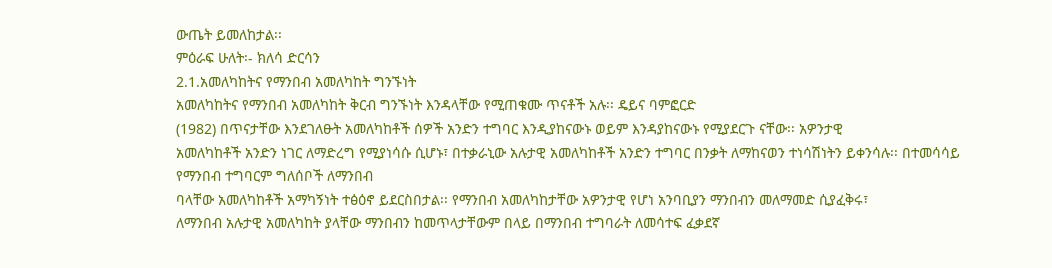ውጤት ይመለከታል፡፡
ምዕራፍ ሁለት፡- ክለሳ ድርሳን
2.1.አመለካከትና የማንበብ አመለካከት ግንኙነት
አመለካከትና የማንበብ አመለካከት ቅርብ ግንኙነት እንዳላቸው የሚጠቁሙ ጥናቶች አሉ፡፡ ዴይና ባምፎርድ
(1982) በጥናታቸው እንደገለፁት አመለካከቶች ሰዎች አንድን ተግባር እንዲያከናውኑ ወይም እንዳያከናውኑ የሚያደርጉ ናቸው፡፡ አዎንታዊ
አመለካከቶች አንድን ነገር ለማድረግ የሚያነሳሱ ሲሆኑ፣ በተቃራኒው አሉታዊ አመለካከቶች አንድን ተግባር በንቃት ለማከናወን ተነሳሽነትን ይቀንሳሉ፡፡ በተመሳሳይ የማንበብ ተግባርም ግለሰቦች ለማንበብ
ባላቸው አመለካከቶች አማካኝነት ተፅዕኖ ይደርስበታል፡፡ የማንበብ አመለካከታቸው አዎንታዊ የሆነ አንባቢያን ማንበብን መለማመድ ሲያፈቅሩ፣
ለማንበብ አሉታዊ አመለካከት ያላቸው ማንበብን ከመጥላታቸውም በላይ በማንበብ ተግባራት ለመሳተፍ ፈቃደኛ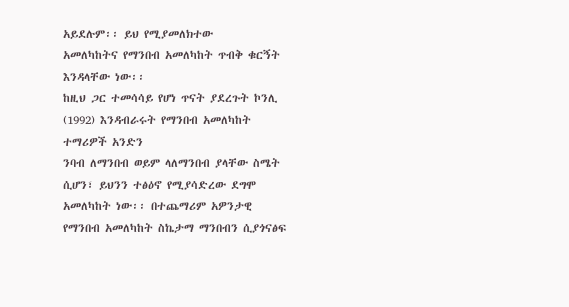አይደሉም፡፡ ይህ የሚያመለክተው
አመለካከትና የማንበብ አመለካከት ጥብቅ ቁርኝት እንዳላቸው ነው፡፡
ከዚህ ጋር ተመሳሳይ የሆነ ጥናት ያደረጉት ኮንሊ (1992) እንዳብራሩት የማንበብ አመለካከት ተማሪዎች አንድን
ንባብ ለማንበብ ወይም ላለማንበብ ያላቸው ስሜት ሲሆን፣ ይህንን ተፅዕኖ የሚያሳድረው ደግሞ አመለካከት ነው፡፡ በተጨማሪም አዎንታዊ
የማንበብ አመለካከት ስኬታማ ማንበብን ሲያጎናፅፍ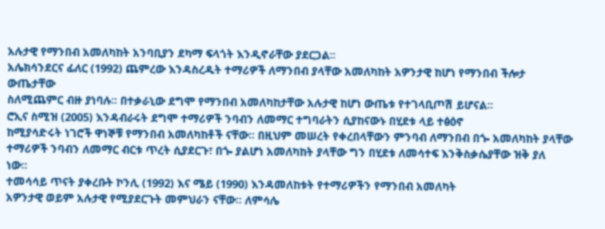አሉታዊ የማንበብ አመለካከት አንባቢያን ደካማ ፍላጎት እንዲኖራቸው ያደርጋል፡፡
አሌክሳንደርና ፊለር (1992) ጨምረው እንዳስረዱት ተማሪዎች ለማንበብ ያላቸው አመለካከት አዎንታዊ ከሆነ የማንበብ ችሎታ ውጤታቸው
ስለሚጨምር ብዙ ያነባሉ፡፡ በተቃራኒው ደግሞ የማንበብ አመለካከታቸው አሉታዊ ከሆነ ውጤቱ የተገላቢጦሽ ይሆናል፡፡
ሮኢና ስሚዝ (2005) እንዳብራሩት ደግሞ ተማሪዎች ንባብን ለመማር ተግባራትን ሲያከናውኑ በሂደቱ ላይ ተፅዕኖ
ከሚያሳድሩት ነገሮች ዋነኞቹ የማንበብ አመለካከቶች ናቸው፡፡ በዚህም መሠረት የቀረበላቸውን ምንባብ ለማንበብ በጐ አመለካከት ያላቸው
ተማሪዎች ንባብን ለመማር ብርቱ ጥረት ሲያደርጉ፣ በጐ ያልሆነ አመለካከት ያላቸው ግን በሂደቱ ለመሳተፍ እንቅስቃሴያቸው ዝቅ ያለ
ነው፡፡
ተመሳሳይ ጥናት ያቀረቡት ኮንሊ (1992) እና ሜይ (1990) እንዳመለከቱት የተማሪዎችን የማንበብ አመለካት
አዎንታዊ ወይም አሉታዊ የሚያደርጉት መምህራን ናቸው፡፡ ለምሳሌ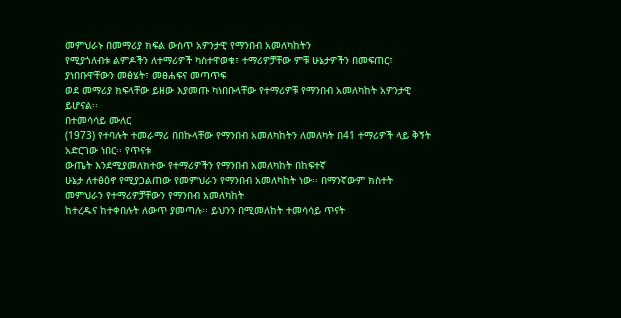መምህራኑ በመማሪያ ክፍል ውስጥ አዎንታዊ የማንበብ አመለካከትን
የሚያጎለብቱ ልምዶችን ለተማሪዎች ካስተዋወቁ፣ ተማሪዎቻቸው ምቹ ሁኔታዎችን በመፍጠር፣ ያነበቡዋቸውን መፅሄት፣ መፀሐፍና መጣጥፍ
ወደ መማሪያ ክፍላቸው ይዘው እያመጡ ካነበቡላቸው የተማሪዎቹ የማንበብ አመለካከት አዎንታዊ ይሆናል፡፡
በተመሳሳይ ሙለር
(1973) የተባሉት ተመራማሪ በበኩላቸው የማንበብ አመለካከትን ለመለካት በ41 ተማሪዎች ላይ ቅኝት አድርገው ነበር፡፡ የጥናቱ
ውጤት እንደሚያመለክተው የተማሪዎችን የማንበብ አመለካከት በከፍተኛ
ሁኔታ ለተፅዕኖ የሚያጋልጠው የመምህራን የማንበብ አመለካከት ነው፡፡ በማንኛውም ክስተት መምህራን የተማሪዎቻቸውን የማንበብ አመለካከት
ከተረዱና ከተቀበሉት ለውጥ ያመጣሉ፡፡ ይህንን በሚመለከት ተመሳሳይ ጥናት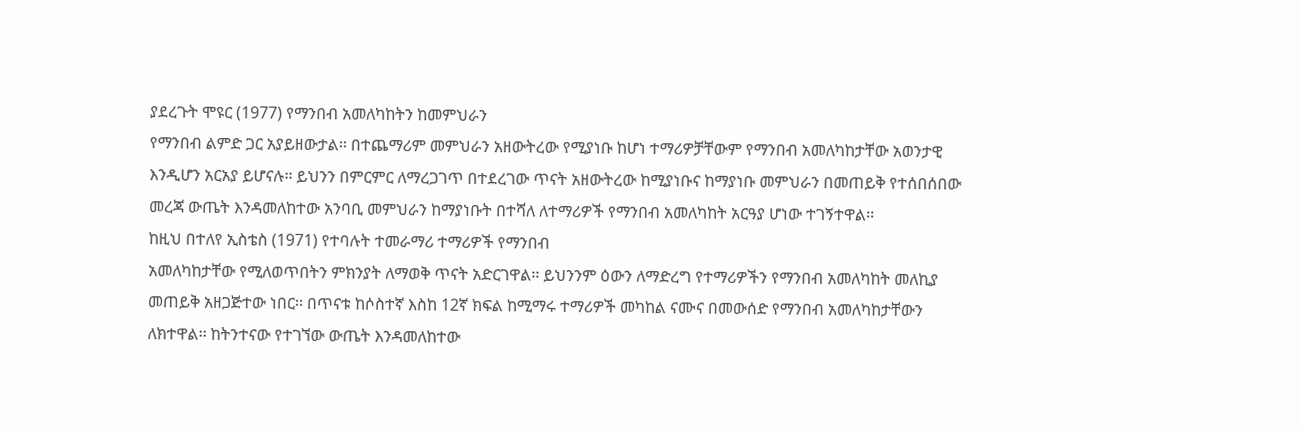ያደረጉት ሞዩር (1977) የማንበብ አመለካከትን ከመምህራን
የማንበብ ልምድ ጋር አያይዘውታል፡፡ በተጨማሪም መምህራን አዘውትረው የሚያነቡ ከሆነ ተማሪዎቻቸውም የማንበብ አመለካከታቸው አወንታዊ
እንዲሆን አርአያ ይሆናሉ፡፡ ይህንን በምርምር ለማረጋገጥ በተደረገው ጥናት አዘውትረው ከሚያነቡና ከማያነቡ መምህራን በመጠይቅ የተሰበሰበው
መረጃ ውጤት እንዳመለከተው አንባቢ መምህራን ከማያነቡት በተሻለ ለተማሪዎች የማንበብ አመለካከት አርዓያ ሆነው ተገኝተዋል፡፡
ከዚህ በተለየ ኢስቴስ (1971) የተባሉት ተመራማሪ ተማሪዎች የማንበብ
አመለካከታቸው የሚለወጥበትን ምክንያት ለማወቅ ጥናት አድርገዋል፡፡ ይህንንም ዕውን ለማድረግ የተማሪዎችን የማንበብ አመለካከት መለኪያ
መጠይቅ አዘጋጅተው ነበር፡፡ በጥናቱ ከሶስተኛ እስከ 12ኛ ክፍል ከሚማሩ ተማሪዎች መካከል ናሙና በመውሰድ የማንበብ አመለካከታቸውን
ለክተዋል፡፡ ከትንተናው የተገኘው ውጤት እንዳመለከተው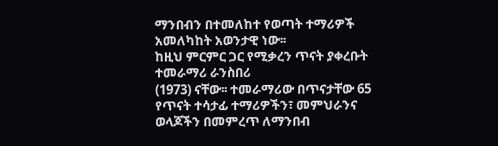ማንበብን በተመለከተ የወጣት ተማሪዎች አመለካከት አወንታዊ ነው፡፡
ከዚህ ምርምር ጋር የሚቃረን ጥናት ያቀረቡት ተመራማሪ ራንስበሪ
(1973) ናቸው፡፡ ተመራማሪው በጥናታቸው 65 የጥናት ተሳታፊ ተማሪዎችን፣ መምህራንና ወላጆችን በመምረጥ ለማንበብ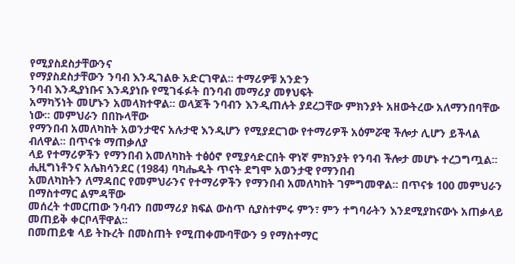የሚያስደስታቸውንና
የማያስደስታቸውን ንባብ እንዲገልፁ አድርገዋል፡፡ ተማሪዎቹ አንድን
ንባብ እንዲያነቡና እንዳያነቡ የሚገፋፉት በንባብ መማሪያ መፃህፍት
አማካኝነት መሆኑን አመላክተዋል፡፡ ወላጆች ንባብን እንዲጠሉት ያደረጋቸው ምክንያት አዘውትረው አለማንበባቸው ነው፡፡ መምህራን በበኩላቸው
የማንበብ አመለካከት አወንታዊና አሉታዊ እንዲሆን የሚያደርገው የተማሪዎች አዕምሯዊ ችሎታ ሊሆን ይችላል ብለዋል፡፡ በጥናቱ ማጠቃለያ
ላይ የተማሪዎችን የማንበብ አመለካከት ተፅዕኖ የሚያሳድርበት ዋነኛ ምክንያት የንባብ ችሎታ መሆኑ ተረጋግጧል፡፡
ሒዚግነቶንና አሌክሳንደር (1984) ባካሔዱት ጥናት ደግሞ አወንታዊ የማንበብ
አመለካከትን ለማዳበር የመምህራንና የተማሪዎችን የማንበብ አመለካከት ገምግመዋል፡፡ በጥናቱ 100 መምህራን በማስተማር ልምዳቸው
መሰረት ተመርጠው ንባብን በመማሪያ ክፍል ውስጥ ሲያስተምሩ ምን፣ ምን ተግባራትን እንደሚያከናውኑ አጠቃላይ መጠይቅ ቀርቦላቸዋል፡፡
በመጠይቁ ላይ ትኩረት በመስጠት የሚጠቀሙባቸውን 9 የማስተማር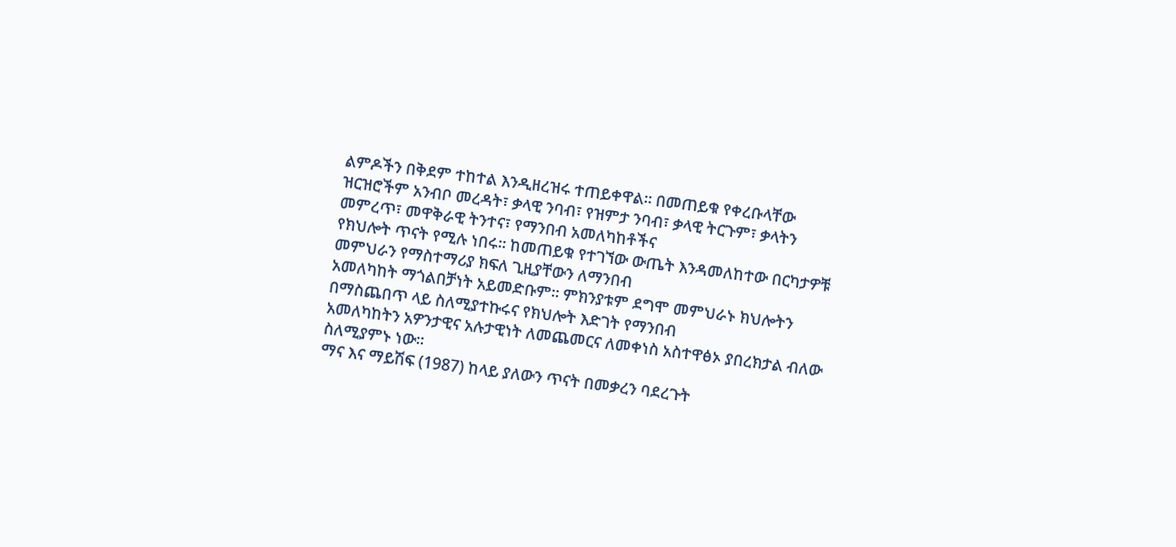ልምዶችን በቅደም ተከተል እንዲዘረዝሩ ተጠይቀዋል፡፡ በመጠይቁ የቀረቡላቸው
ዝርዝሮችም አንብቦ መረዳት፣ ቃላዊ ንባብ፣ የዝምታ ንባብ፣ ቃላዊ ትርጉም፣ ቃላትን መምረጥ፣ መዋቅራዊ ትንተና፣ የማንበብ አመለካከቶችና
የክህሎት ጥናት የሚሉ ነበሩ፡፡ ከመጠይቁ የተገኘው ውጤት እንዳመለከተው በርካታዎቹ መምህራን የማስተማሪያ ክፍለ ጊዚያቸውን ለማንበብ
አመለካከት ማጎልበቻነት አይመድቡም፡፡ ምክንያቱም ደግሞ መምህራኑ ክህሎትን በማስጨበጥ ላይ ስለሚያተኩሩና የክህሎት እድገት የማንበብ
አመለካከትን አዎንታዊና አሉታዊነት ለመጨመርና ለመቀነስ አስተዋፅኦ ያበረክታል ብለው ስለሚያምኑ ነው፡፡
ማና እና ማይሽፍ (1987) ከላይ ያለውን ጥናት በመቃረን ባደረጉት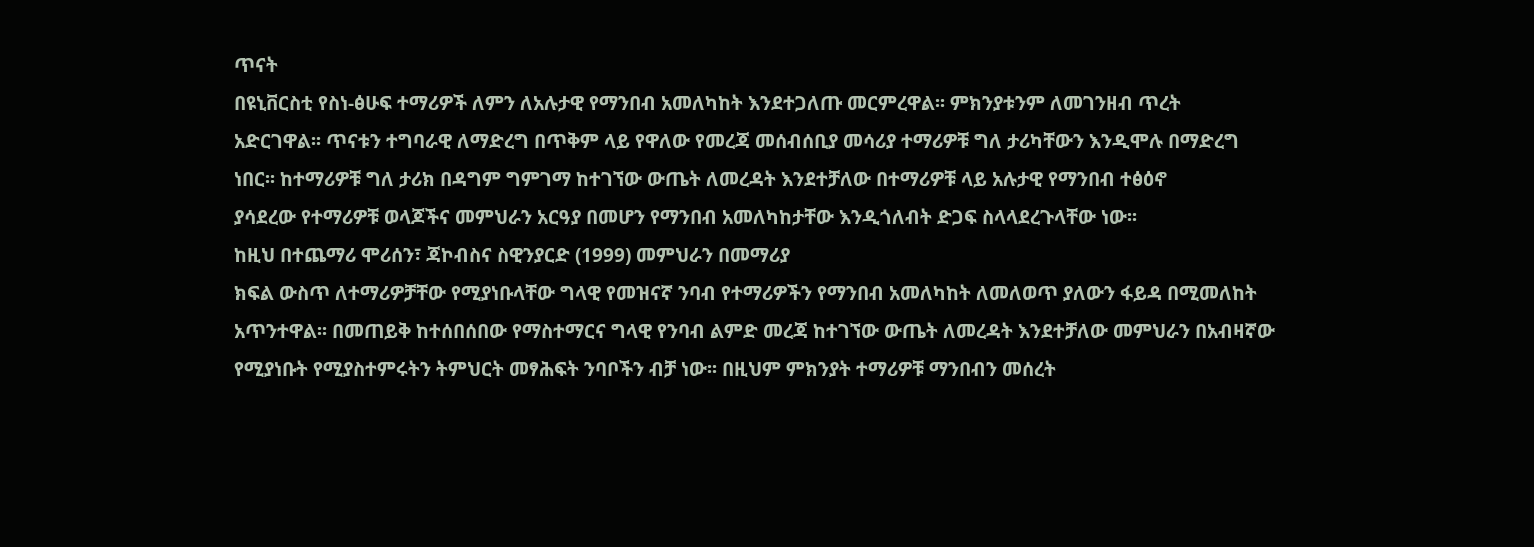ጥናት
በዩኒቨርስቲ የስነ-ፅሁፍ ተማሪዎች ለምን ለአሉታዊ የማንበብ አመለካከት እንደተጋለጡ መርምረዋል፡፡ ምክንያቱንም ለመገንዘብ ጥረት
አድርገዋል፡፡ ጥናቱን ተግባራዊ ለማድረግ በጥቅም ላይ የዋለው የመረጃ መሰብሰቢያ መሳሪያ ተማሪዎቹ ግለ ታሪካቸውን እንዲሞሉ በማድረግ
ነበር፡፡ ከተማሪዎቹ ግለ ታሪክ በዳግም ግምገማ ከተገኘው ውጤት ለመረዳት እንደተቻለው በተማሪዎቹ ላይ አሉታዊ የማንበብ ተፅዕኖ
ያሳደረው የተማሪዎቹ ወላጆችና መምህራን አርዓያ በመሆን የማንበብ አመለካከታቸው እንዲጎለብት ድጋፍ ስላላደረጉላቸው ነው፡፡
ከዚህ በተጨማሪ ሞሪሰን፣ ጃኮብስና ስዊንያርድ (1999) መምህራን በመማሪያ
ክፍል ውስጥ ለተማሪዎቻቸው የሚያነቡላቸው ግላዊ የመዝናኛ ንባብ የተማሪዎችን የማንበብ አመለካከት ለመለወጥ ያለውን ፋይዳ በሚመለከት
አጥንተዋል፡፡ በመጠይቅ ከተሰበሰበው የማስተማርና ግላዊ የንባብ ልምድ መረጃ ከተገኘው ውጤት ለመረዳት እንደተቻለው መምህራን በአብዛኛው
የሚያነቡት የሚያስተምሩትን ትምህርት መፃሕፍት ንባቦችን ብቻ ነው፡፡ በዚህም ምክንያት ተማሪዎቹ ማንበብን መሰረት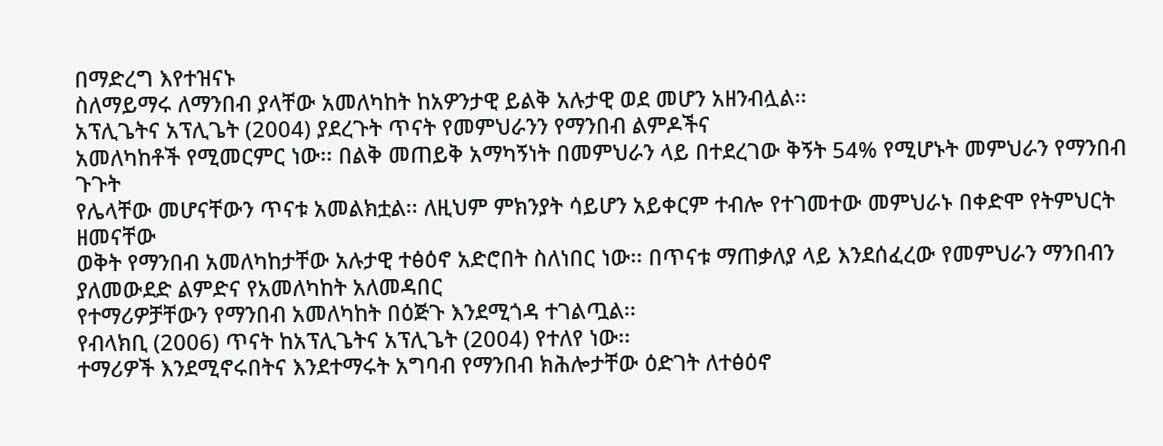በማድረግ እየተዝናኑ
ስለማይማሩ ለማንበብ ያላቸው አመለካከት ከአዎንታዊ ይልቅ አሉታዊ ወደ መሆን አዘንብሏል፡፡
አፕሊጌትና አፕሊጌት (2004) ያደረጉት ጥናት የመምህራንን የማንበብ ልምዶችና
አመለካከቶች የሚመርምር ነው፡፡ በልቅ መጠይቅ አማካኝነት በመምህራን ላይ በተደረገው ቅኝት 54% የሚሆኑት መምህራን የማንበብ ጉጉት
የሌላቸው መሆናቸውን ጥናቱ አመልክቷል፡፡ ለዚህም ምክንያት ሳይሆን አይቀርም ተብሎ የተገመተው መምህራኑ በቀድሞ የትምህርት ዘመናቸው
ወቅት የማንበብ አመለካከታቸው አሉታዊ ተፅዕኖ አድሮበት ስለነበር ነው፡፡ በጥናቱ ማጠቃለያ ላይ እንደሰፈረው የመምህራን ማንበብን ያለመውደድ ልምድና የአመለካከት አለመዳበር
የተማሪዎቻቸውን የማንበብ አመለካከት በዕጅጉ እንደሚጎዳ ተገልጧል፡፡
የብላክቢ (2006) ጥናት ከአፕሊጌትና አፕሊጌት (2004) የተለየ ነው፡፡
ተማሪዎች እንደሚኖሩበትና እንደተማሩት አግባብ የማንበብ ክሕሎታቸው ዕድገት ለተፅዕኖ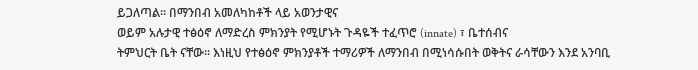ይጋለጣል፡፡ በማንበብ አመለካከቶች ላይ አወንታዊና
ወይም አሉታዊ ተፅዕኖ ለማድረስ ምክንያት የሚሆኑት ጉዳዬች ተፈጥሮ (innate) ፣ ቤተሰብና
ትምህርት ቤት ናቸው፡፡ እነዚህ የተፅዕኖ ምክንያቶች ተማሪዎች ለማንበብ በሚነሳሱበት ወቅትና ራሳቸውን እንደ አንባቢ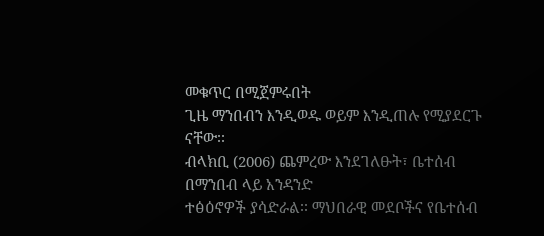መቁጥር በሚጀምሩበት
ጊዜ ማንበብን እንዲወዱ ወይም እንዲጠሉ የሚያደርጉ ናቸው፡፡
ብላክቢ (2006) ጨምረው እንደገለፁት፣ ቤተሰብ በማንበብ ላይ አንዳንድ
ተፅዕኖዎች ያሳድራል፡፡ ማህበራዊ መደቦችና የቤተሰብ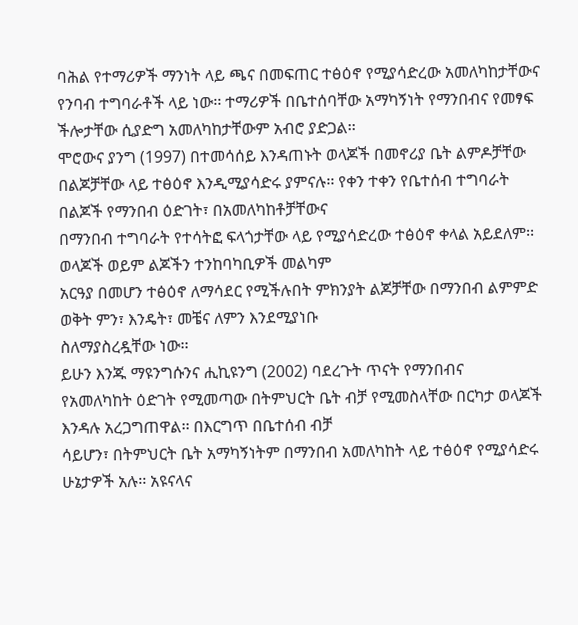ባሕል የተማሪዎች ማንነት ላይ ጫና በመፍጠር ተፅዕኖ የሚያሳድረው አመለካከታቸውና
የንባብ ተግባራቶች ላይ ነው፡፡ ተማሪዎች በቤተሰባቸው አማካኝነት የማንበብና የመፃፍ ችሎታቸው ሲያድግ አመለካከታቸውም አብሮ ያድጋል፡፡
ሞሮውና ያንግ (1997) በተመሳሰይ እንዳጠኑት ወላጆች በመኖሪያ ቤት ልምዶቻቸው
በልጆቻቸው ላይ ተፅዕኖ እንዲሚያሳድሩ ያምናሉ፡፡ የቀን ተቀን የቤተሰብ ተግባራት በልጆች የማንበብ ዕድገት፣ በአመለካከቶቻቸውና
በማንበብ ተግባራት የተሳትፎ ፍላጎታቸው ላይ የሚያሳድረው ተፅዕኖ ቀላል አይደለም፡፡ ወላጆች ወይም ልጆችን ተንከባካቢዎች መልካም
አርዓያ በመሆን ተፅዕኖ ለማሳደር የሚችሉበት ምክንያት ልጆቻቸው በማንበብ ልምምድ ወቅት ምን፣ እንዴት፣ መቼና ለምን እንደሚያነቡ
ስለማያስረዷቸው ነው፡፡
ይሁን እንጁ ማዩንግሱንና ሒኪዩንግ (2002) ባደረጉት ጥናት የማንበብና
የአመለካከት ዕድገት የሚመጣው በትምህርት ቤት ብቻ የሚመስላቸው በርካታ ወላጆች እንዳሉ አረጋግጠዋል፡፡ በእርግጥ በቤተሰብ ብቻ
ሳይሆን፣ በትምህርት ቤት አማካኝነትም በማንበብ አመለካከት ላይ ተፅዕኖ የሚያሳድሩ ሁኔታዎች አሉ፡፡ አዩናላና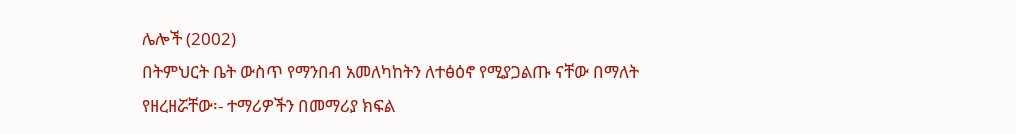ሌሎች (2002)
በትምህርት ቤት ውስጥ የማንበብ አመለካከትን ለተፅዕኖ የሚያጋልጡ ናቸው በማለት የዘረዘሯቸው፡- ተማሪዎችን በመማሪያ ክፍል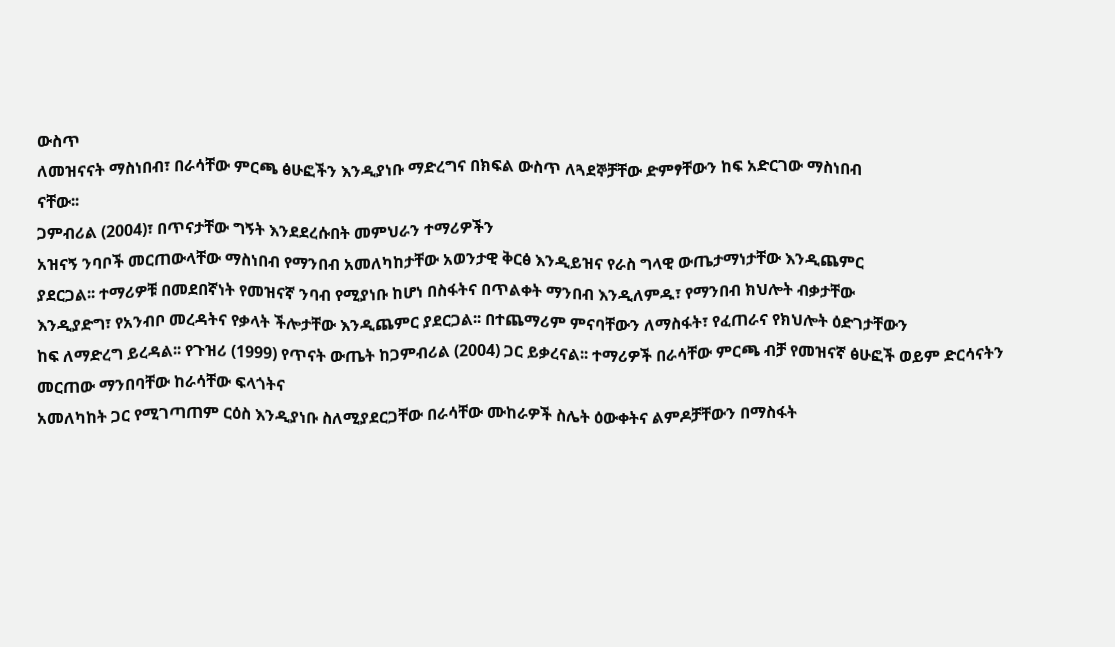ውስጥ
ለመዝናናት ማስነበብ፣ በራሳቸው ምርጫ ፅሁፎችን እንዲያነቡ ማድረግና በክፍል ውስጥ ለጓደኞቻቸው ድምፃቸውን ከፍ አድርገው ማስነበብ
ናቸው፡፡
ጋምብሪል (2004)፣ በጥናታቸው ግኝት እንደደረሱበት መምህራን ተማሪዎችን
አዝናኝ ንባቦች መርጠውላቸው ማስነበብ የማንበብ አመለካከታቸው አወንታዊ ቅርፅ እንዲይዝና የራስ ግላዊ ውጤታማነታቸው እንዲጨምር
ያደርጋል፡፡ ተማሪዎቹ በመደበኛነት የመዝናኛ ንባብ የሚያነቡ ከሆነ በስፋትና በጥልቀት ማንበብ እንዲለምዱ፣ የማንበብ ክህሎት ብቃታቸው
እንዲያድግ፣ የአንብቦ መረዳትና የቃላት ችሎታቸው እንዲጨምር ያደርጋል፡፡ በተጨማሪም ምናባቸውን ለማስፋት፣ የፈጠራና የክህሎት ዕድገታቸውን
ከፍ ለማድረግ ይረዳል፡፡ የጉዝሪ (1999) የጥናት ውጤት ከጋምብሪል (2004) ጋር ይቃረናል፡፡ ተማሪዎች በራሳቸው ምርጫ ብቻ የመዝናኛ ፅሁፎች ወይም ድርሳናትን መርጠው ማንበባቸው ከራሳቸው ፍላጎትና
አመለካከት ጋር የሚገጣጠም ርዕስ እንዲያነቡ ስለሚያደርጋቸው በራሳቸው ሙከራዎች ስሌት ዕውቀትና ልምዶቻቸውን በማስፋት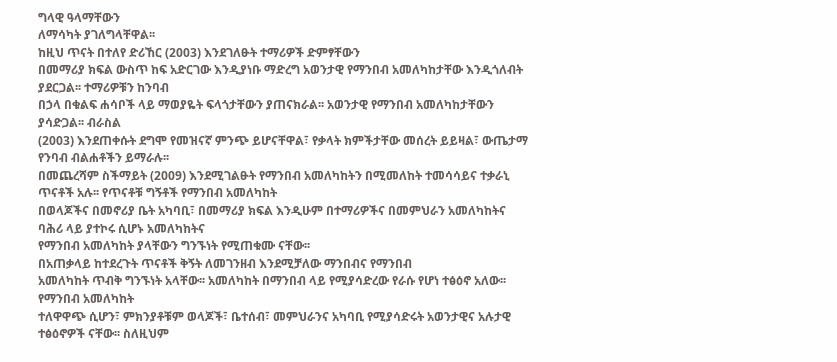ግላዊ ዓላማቸውን
ለማሳካት ያገለግላቸዋል፡፡
ከዚህ ጥናት በተለየ ድሪኸር (2003) እንደገለፁት ተማሪዎች ድምፃቸውን
በመማሪያ ክፍል ውስጥ ከፍ አድርገው እንዲያነቡ ማድረግ አወንታዊ የማንበብ አመለካከታቸው እንዲጎለብት ያደርጋል፡፡ ተማሪዎቹን ከንባብ
በኃላ በቁልፍ ሐሳቦች ላይ ማወያዬት ፍላጎታቸውን ያጠናክራል፡፡ አወንታዊ የማንበብ አመለካከታቸውን ያሳድጋል፡፡ ብራስል
(2003) እንደጠቀሱት ደግሞ የመዝናኛ ምንጭ ይሆናቸዋል፣ የቃላት ክምችታቸው መሰረት ይይዛል፣ ውጤታማ የንባብ ብልሐቶችን ይማራሉ፡፡
በመጨረሻም ስችማይት (2009) እንደሚገልፁት የማንበብ አመለካከትን በሚመለከት ተመሳሳይና ተቃራኒ ጥናቶች አሉ፡፡ የጥናቶቹ ግኝቶች የማንበብ አመለካከት
በወላጆችና በመኖሪያ ቤት አካባቢ፣ በመማሪያ ክፍል እንዲሁም በተማሪዎችና በመምህራን አመለካከትና ባሕሪ ላይ ያተኮሩ ሲሆኑ አመለካከትና
የማንበብ አመለካከት ያላቸውን ግንኙነት የሚጠቁሙ ናቸው፡፡
በአጠቃላይ ከተደረጉት ጥናቶች ቅኝት ለመገንዘብ እንደሚቻለው ማንበብና የማንበብ
አመለካከት ጥብቅ ግንኙነት አላቸው፡፡ አመለካከት በማንበብ ላይ የሚያሳድረው የራሱ የሆነ ተፅዕኖ አለው፡፡ የማንበብ አመለካከት
ተለዋዋጭ ሲሆን፣ ምክንያቶቹም ወላጆች፣ ቤተሰብ፣ መምህራንና አካባቢ የሚያሳድሩት አወንታዊና አሉታዊ ተፅዕኖዎች ናቸው፡፡ ስለዚህም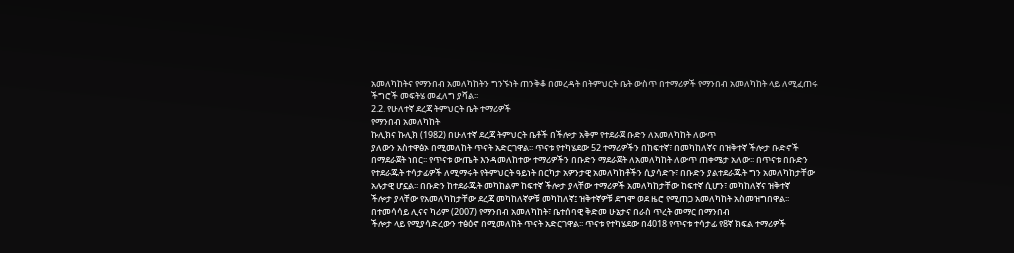አመለካከትና የማንበብ አመለካከትን ግንኙነት ጠንቅቆ በመረዳት በትምህርት ቤት ውስጥ በተማሪዎች የማንበብ አመለካከት ላይ ለሚፈጠሩ
ችግሮች መፍትሄ መፈለግ ያሻል፡፡
2.2. የሁለተኛ ደረጃ ትምህርት ቤት ተማሪዎች
የማንበብ አመለካከት
ኩሊክና ኩሊክ (1982) በሁለተኛ ደረጃ ትምህርት ቤቶች በችሎታ አቅም የተደራጀ ቡድን ለአመለካከት ለውጥ
ያለውን አስተዋፅኦ በሚመለከት ጥናት አድርገዋል፡፡ ጥናቱ የተካሄደው 52 ተማሪዎችን በከፍተኛ፣ በመካከለኛና በዝቅተኛ ችሎታ ቡድኖች
በማደራጀት ነበር፡፡ የጥናቱ ውጤት እንዳመለከተው ተማሪዎችን በቡድን ማደራጀት ለአመለካከት ለውጥ ጠቀሜታ አለው፡፡ በጥናቱ በቡድን
የተደራጁት ተሳታፊዎች ለሚማሩት የትምህርት ዓይነት በርካታ አዎንታዊ አመለካከቶችን ሲያሳድጉ፣ በቡድን ያልተደራጁት ግን አመለካከታቸው
አሉታዊ ሆኗል፡፡ በቡድን ከተደራጁት መካከልም ከፍተኛ ችሎታ ያላቸው ተማሪዎች አመለካከታቸው ከፍተኛ ሲሆን፣ መካከለኛና ዝቅተኛ
ችሎታ ያላቸው የአመለካከታቸው ደረጃ መካከለኛዎቹ መካከለኛ፤ ዝቅተኛዎቹ ደግሞ ወደ ዜሮ የሚጠጋ አመለካከት አስመዝግበዋል፡፡
በተመሳሳይ ሊናና ካሪም (2007) የማንበብ አመለካከት፣ ቤተሰባዊ ቅድመ ሁኔታና በራስ ጥረት መማር በማንበብ
ችሎታ ላይ የሚያሳድረውን ተፅዕኖ በሚመለከት ጥናት አድርገዋል፡፡ ጥናቱ የተካሄደው በ4018 የጥናቱ ተሳታፊ የ8ኛ ክፍል ተማሪዎች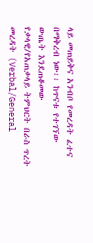ላይ መጠይቅና አንብቦ የመረዳት ፈተና በማቅረብ ነው፡፡ ከጥናቱ የተገኘው ውጤት እንደጠቆመው
የቃላዊ/የአጠቃላይ ትምህርት በራስ ጥረት መረዳት (Verbal/General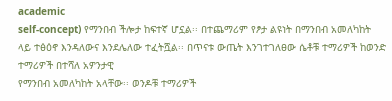academic
self-concept) የማንበብ ችሎታ ከፍተኛ ሆኗል፡፡ በተጨማሪም የፆታ ልዩነት በማንበብ አመለካከት
ላይ ተፅዕኖ እንዳለውና እንደሌለው ተፈትሿል፡፡ በጥናቱ ውጤት እንገተገለፀው ሴቶቹ ተማሪዎች ከወንድ ተማሪዎች በተሻለ አዎንታዊ
የማንበብ አመለካከት አላቸው፡፡ ወንዶቹ ተማሪዎች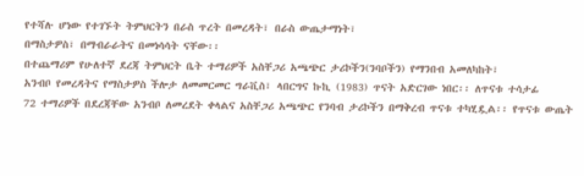የተሻሉ ሆነው የተገኙት ትምህርትን በራስ ጥረት በመረዳት፣ በራስ ውጤታማነት፣
በማስታዎስ፣ በማብራራትና በመነሳሳት ናቸው፡፡
በተጨማሪም የሁለተኛ ደረጃ ትምህርት ቤት ተማሪዎች አስቸጋሪ አጫጭር ታሪኮችን(ንባቦችን) የማንበብ አመለካከት፣
አንብቦ የመረዳትና የማስታዎስ ችሎታ ለመመርመር ግራቪስ፣ ላበርግና ኩኪ (1983) ጥናት አድርገው ነበር፡፡ ለጥናቱ ተሳታፊ
72 ተማሪዎች በደረጃቸው አንብቦ ለመረደት ቀላልና አስቸጋሪ አጫጭር የንባብ ታሪኮችን በማቅረብ ጥናቱ ተካሂዷል፡፡ የጥናቱ ውጤት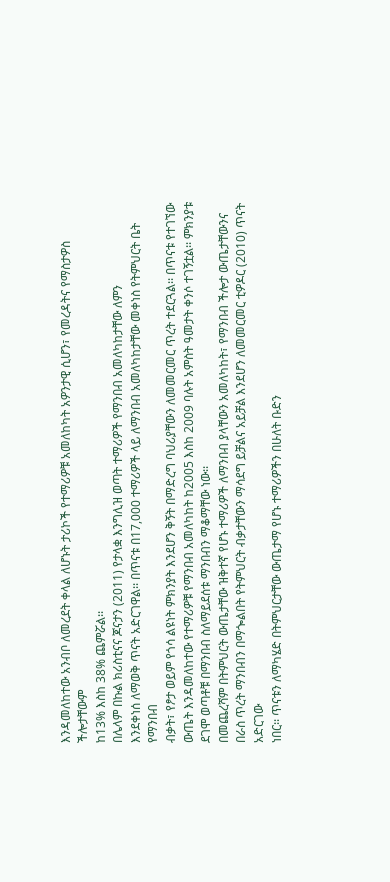እንዳመለከተው አንብቦ ለመረደት ቀላል ለሆኑት ታሪኮች የተማሪዎቹ አመለከካት አዎንታዊ ሲሆን፣ የመረዳትና የማስታዎስ ችሎታቸውም
ከ13% እስከ 38% ጨምሯል፡፡
በሌላም በኩል ክሪስቲናና ጆናታን (2011) የታላቋ እንግሊዝ ወጣት ተማሪዎች የማንበብ አመለካከታቸው ለምን
እንደቀነሰ ለማወቅ ጥናት አድርገዋል፡፡ በጥናቱ በ17,000 ተማሪዎች ላይ ለማንበብ አመለካከታቸው መቀነስ የትምህርት ቤት የማንበብ
ብቃት፣ የፆታ ወይም የጎሳ ልዩነት ምክንያት እንደሆን ቅኝት በማድረግ ባህሪያቸውን ለመመርመር ጥረት ተደርጓል፡፡ በጥናቱ የተገኘው
ውጤት እንዳመለከተው የተማሪዎቹ የማንበብ አመለካከት ከ2005 እስከ 2009 ባሉት አምስት ዓመታት ቀንሶ ተገኝቷል፡፡ ምክንያቱ ደገሞ ወጣቶቹ በማንበብ ስለማይደሰቱ ማንበብን ማቆማቸው ነው፡፡
በመጨረሻም በትምህርት ውጤታቸው ዝቅተኛ የሆኑ ተማሪዎች ለማንበብ ያላቸውን አመለካከት፣ የማንበብ ችሎታ ውጤታቸውንና
በራስ ጥረት ማንበብን በማጐልበት የትምህርት ብቃታቸውን ማሳደግ ይቻልና አይቻል እንደሆን ለመመርመር ቲዎዶር (2010) ጥናት አድርገው
ነበር፡፡ ጥናቱን ለማካሄድ በትምህርታቸው ውጤታማ የሆኑ ተማሪዎችን በሁለት ቡድን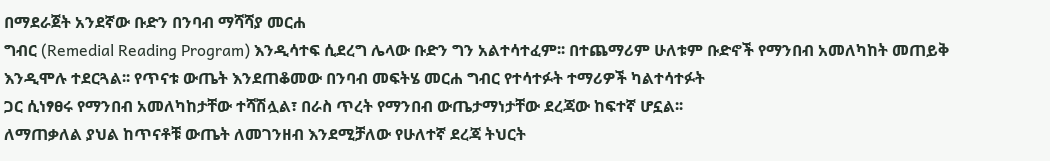በማደራጀት አንደኛው ቡድን በንባብ ማሻሻያ መርሐ
ግብር (Remedial Reading Program) እንዲሳተፍ ሲደረግ ሌላው ቡድን ግን አልተሳተፈም፡፡ በተጨማሪም ሁለቱም ቡድኖች የማንበብ አመለካከት መጠይቅ
እንዲሞሉ ተደርጓል፡፡ የጥናቱ ውጤት እንደጠቆመው በንባብ መፍትሄ መርሐ ግብር የተሳተፉት ተማሪዎች ካልተሳተፉት
ጋር ሲነፃፀሩ የማንበብ አመለካከታቸው ተሻሽሏል፣ በራስ ጥረት የማንበብ ውጤታማነታቸው ደረጃው ከፍተኛ ሆኗል፡፡
ለማጠቃለል ያህል ከጥናቶቹ ውጤት ለመገንዘብ እንደሚቻለው የሁለተኛ ደረጃ ትህርት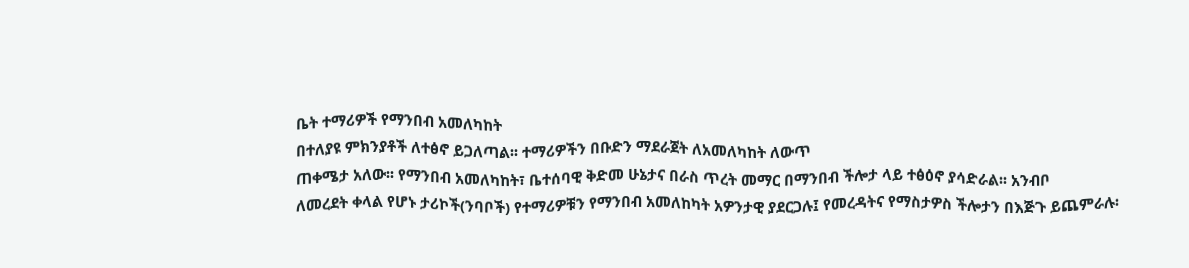ቤት ተማሪዎች የማንበብ አመለካከት
በተለያዩ ምክንያቶች ለተፅኖ ይጋለጣል፡፡ ተማሪዎችን በቡድን ማደራጀት ለአመለካከት ለውጥ
ጠቀሜታ አለው፡፡ የማንበብ አመለካከት፣ ቤተሰባዊ ቅድመ ሁኔታና በራስ ጥረት መማር በማንበብ ችሎታ ላይ ተፅዕኖ ያሳድራል፡፡ አንብቦ
ለመረደት ቀላል የሆኑ ታሪኮች(ንባቦች) የተማሪዎቹን የማንበብ አመለከካት አዎንታዊ ያደርጋሉ፤ የመረዳትና የማስታዎስ ችሎታን በእጅጉ ይጨምራሉ፡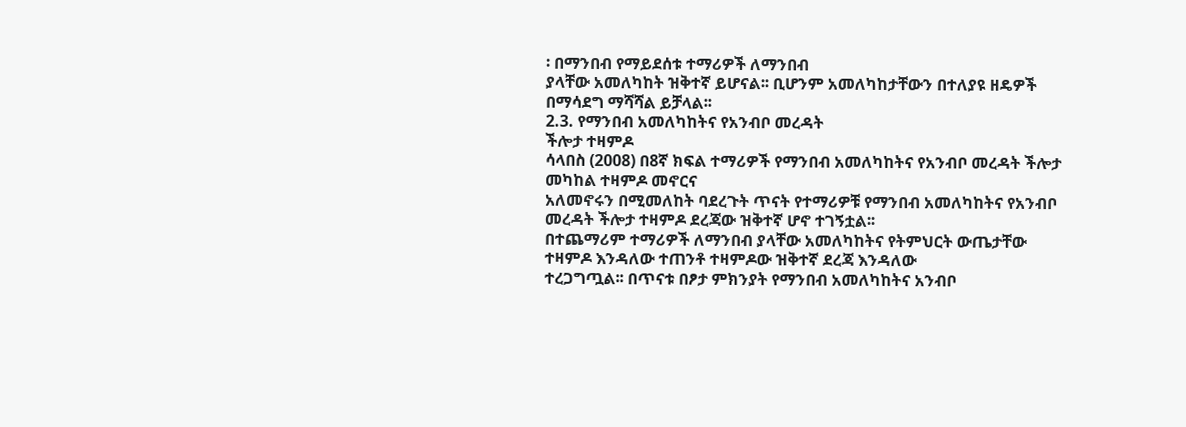፡ በማንበብ የማይደሰቱ ተማሪዎች ለማንበብ
ያላቸው አመለካከት ዝቅተኛ ይሆናል፡፡ ቢሆንም አመለካከታቸውን በተለያዩ ዘዴዎች በማሳደግ ማሻሻል ይቻላል፡፡
2.3. የማንበብ አመለካከትና የአንብቦ መረዳት
ችሎታ ተዛምዶ
ሳላበስ (2008) በ8ኛ ክፍል ተማሪዎች የማንበብ አመለካከትና የአንብቦ መረዳት ችሎታ መካከል ተዛምዶ መኖርና
አለመኖሩን በሚመለከት ባደረጉት ጥናት የተማሪዎቹ የማንበብ አመለካከትና የአንብቦ መረዳት ችሎታ ተዛምዶ ደረጃው ዝቅተኛ ሆኖ ተገኝቷል፡፡
በተጨማሪም ተማሪዎች ለማንበብ ያላቸው አመለካከትና የትምህርት ውጤታቸው ተዛምዶ እንዳለው ተጠንቶ ተዛምዶው ዝቅተኛ ደረጃ እንዳለው
ተረጋግጧል፡፡ በጥናቱ በፆታ ምክንያት የማንበብ አመለካከትና አንብቦ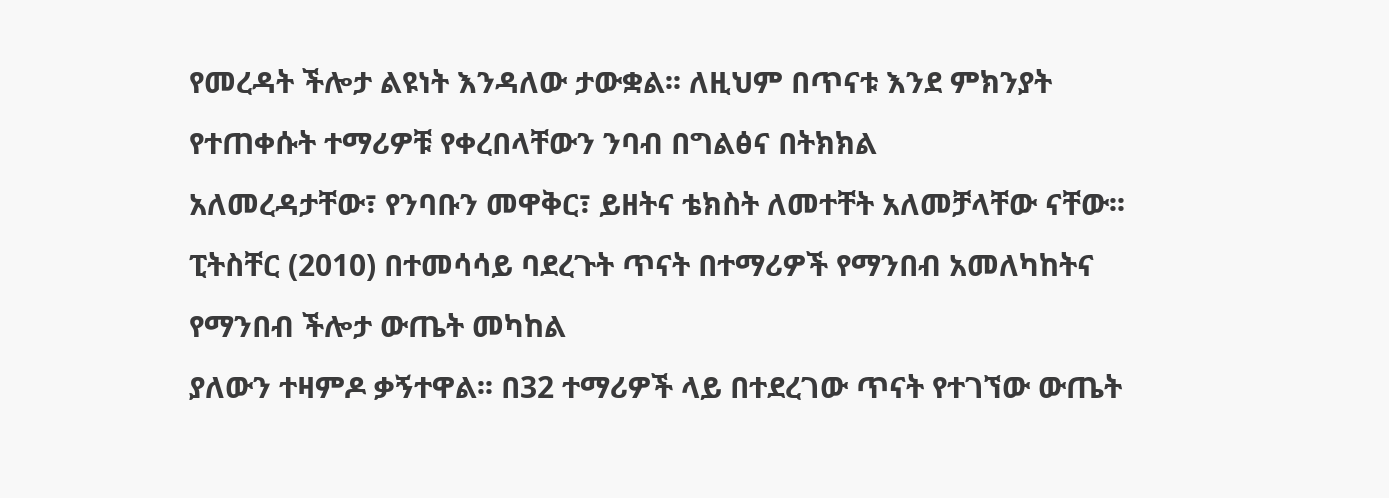የመረዳት ችሎታ ልዩነት እንዳለው ታውቋል፡፡ ለዚህም በጥናቱ እንደ ምክንያት የተጠቀሱት ተማሪዎቹ የቀረበላቸውን ንባብ በግልፅና በትክክል
አለመረዳታቸው፣ የንባቡን መዋቅር፣ ይዘትና ቴክስት ለመተቸት አለመቻላቸው ናቸው፡፡
ፒትስቸር (2010) በተመሳሳይ ባደረጉት ጥናት በተማሪዎች የማንበብ አመለካከትና የማንበብ ችሎታ ውጤት መካከል
ያለውን ተዛምዶ ቃኝተዋል፡፡ በ32 ተማሪዎች ላይ በተደረገው ጥናት የተገኘው ውጤት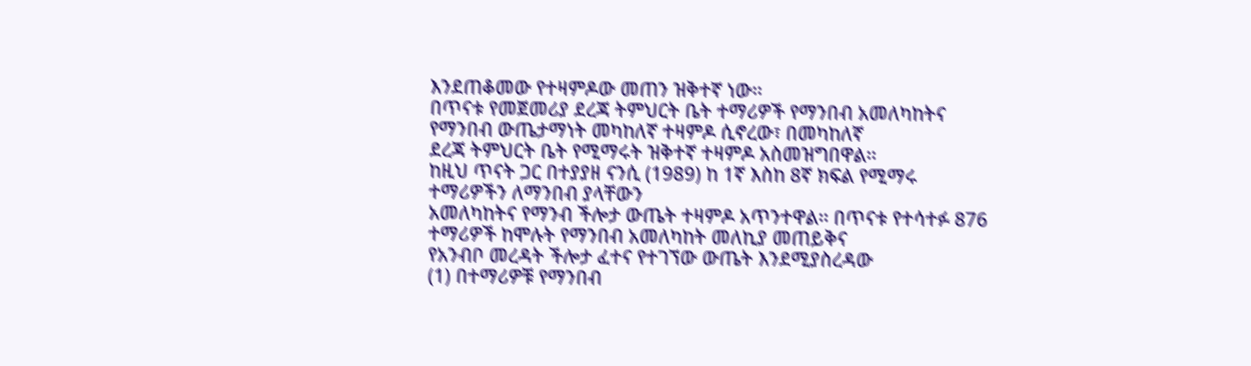እንደጠቆመው የተዛምዶው መጠን ዝቅተኛ ነው፡፡
በጥናቱ የመጀመሪያ ደረጃ ትምህርት ቤት ተማሪዎች የማንበብ አመለካከትና የማንበብ ውጤታማነት መካከለኛ ተዛምዶ ሲኖረው፣ በመካከለኛ
ደረጃ ትምህርት ቤት የሚማሩት ዝቅተኛ ተዛምዶ አስመዝግበዋል፡፡
ከዚህ ጥናት ጋር በተያያዘ ናንሲ (1989) ከ 1ኛ እስከ 8ኛ ክፍል የሚማሩ ተማሪዎችን ለማንበብ ያላቸውን
አመለካከትና የማንብ ችሎታ ውጤት ተዛምዶ አጥንተዋል፡፡ በጥናቱ የተሳተፉ 876 ተማሪዎች ከሞሉት የማንበብ አመለካከት መለኪያ መጠይቅና
የአንብቦ መረዳት ችሎታ ፈተና የተገኘው ውጤት እንደሚያስረዳው
(1) በተማሪዎቹ የማንበብ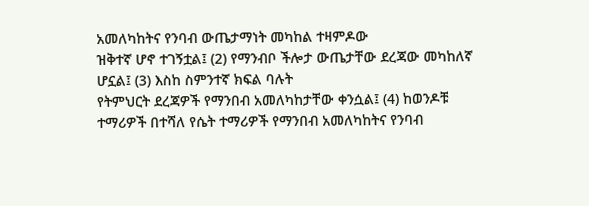አመለካከትና የንባብ ውጤታማነት መካከል ተዛምዶው
ዝቅተኛ ሆኖ ተገኝቷል፤ (2) የማንብቦ ችሎታ ውጤታቸው ደረጃው መካከለኛ ሆኗል፤ (3) እስከ ስምንተኛ ክፍል ባሉት
የትምህርት ደረጃዎች የማንበብ አመለካከታቸው ቀንሷል፤ (4) ከወንዶቹ ተማሪዎች በተሻለ የሴት ተማሪዎች የማንበብ አመለካከትና የንባብ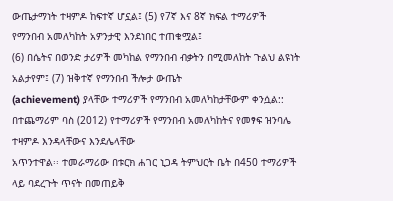ውጤታማነት ተዛምዶ ከፍተኛ ሆኗል፤ (5) የ7ኛ እና 8ኛ ክፍል ተማሪዎች የማንበብ አመለካከት አዎንታዊ እንደነበር ተጠቁሟል፤
(6) በሴትና በወንድ ታሪዎች መካከል የማንበብ ብቃትን በሚመለከት ጉልህ ልዩነት አልታየም፤ (7) ዝቅተኛ የማንበብ ችሎታ ውጤት
(achievement) ያላቸው ተማሪዎች የማንበብ አመለካከታቸውም ቀንሷል::
በተጨማሪም ባስ (2012) የተማሪዎች የማንበብ አመለካከትና የመፃፍ ዝንባሌ ተዛምዶ እንዳላቸውና እንደሌላቸው
አጥንተዋል፡፡ ተመራማሪው በቱርክ ሐገር ኒጋዳ ትምህርት ቤት በ450 ተማሪዎች ላይ ባደረጉት ጥናት በመጠይቅ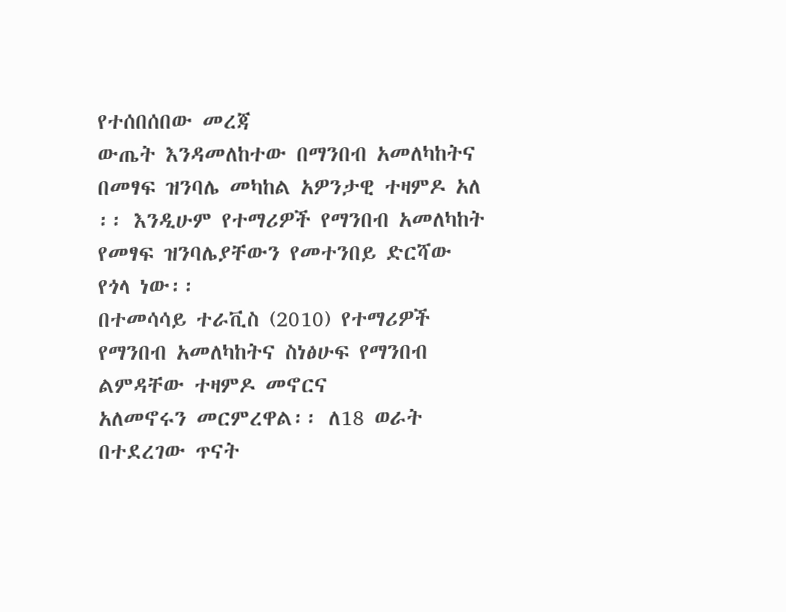የተሰበሰበው መረጃ
ውጤት እንዳመለከተው በማንበብ አመለካከትና በመፃፍ ዝንባሌ መካከል አዎንታዊ ተዛምዶ አለ ፡፡ እንዲሁም የተማሪዎች የማንበብ አመለካከት
የመፃፍ ዝንባሌያቸውን የመተንበይ ድርሻው የጎላ ነው፡፡
በተመሳሳይ ተራቪስ (2010) የተማሪዎች የማንበብ አመለካከትና ስነፅሁፍ የማንበብ ልምዳቸው ተዛምዶ መኖርና
አለመኖሩን መርምረዋል፡፡ ለ18 ወራት በተደረገው ጥናት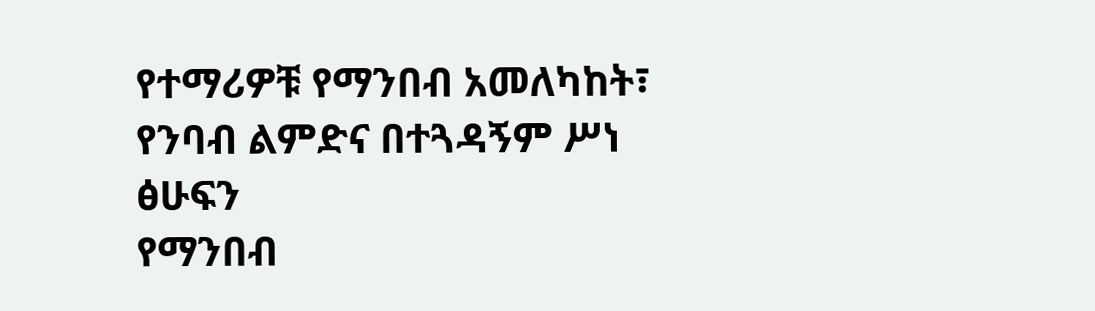የተማሪዎቹ የማንበብ አመለካከት፣ የንባብ ልምድና በተጓዳኝም ሥነ ፅሁፍን
የማንበብ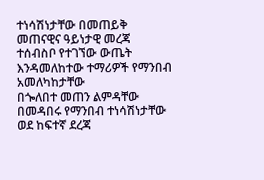ተነሳሽነታቸው በመጠይቅ መጠናዊና ዓይነታዊ መረጃ ተሰብስቦ የተገኘው ውጤት እንዳመለከተው ተማሪዎች የማንበብ አመለካከታቸው
በጐለበተ መጠን ልምዳቸው በመዳበሩ የማንበብ ተነሳሽነታቸው ወደ ከፍተኛ ደረጃ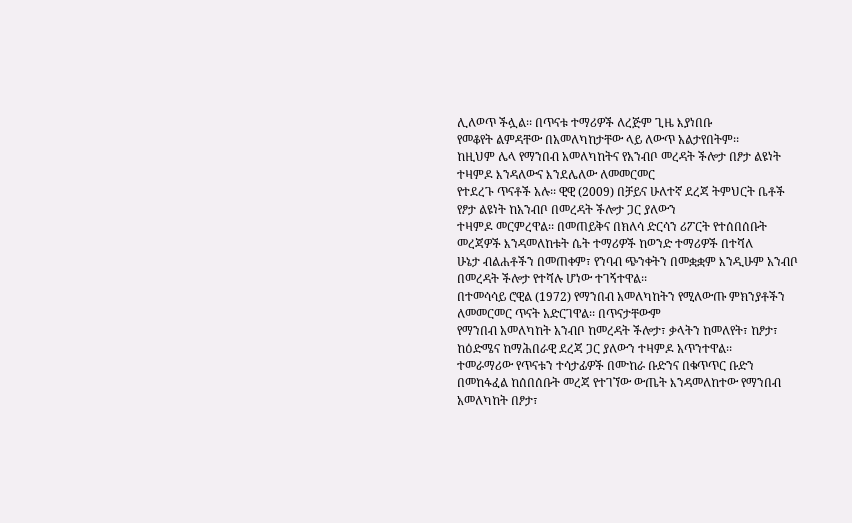ሊለወጥ ችሏል፡፡ በጥናቱ ተማሪዎች ለረጅም ጊዜ እያነበቡ
የመቆየት ልምዳቸው በአመለካከታቸው ላይ ለውጥ አልታየበትም፡፡
ከዚህም ሌላ የማንበብ አመለካከትና የአንብቦ መረዳት ችሎታ በፆታ ልዩነት ተዛምዶ እንዳለውና እንደሌለው ለመመርመር
የተደረጉ ጥናቶች አሉ፡፡ ዊዊ (2009) በቻይና ሁለተኛ ደረጃ ትምህርት ቤቶች የፆታ ልዩነት ከአንብቦ በመረዳት ችሎታ ጋር ያለውን
ተዛምዶ መርምረዋል፡፡ በመጠይቅና በክለሳ ድርሳን ሪፖርት የተሰበሰቡት መረጃዎች እንዳመለከቱት ሴት ተማሪዎች ከወንድ ተማሪዎች በተሻለ
ሁኔታ ብልሐቶችን በመጠቀም፣ የንባብ ጭንቀትን በመቋቋም እንዲሁም አንብቦ በመረዳት ችሎታ የተሻሉ ሆነው ተገኝተዋል፡፡
በተመሳሳይ ሮዊል (1972) የማንበብ አመለካከትን የሚለውጡ ምክንያቶችን ለመመርመር ጥናት አድርገዋል፡፡ በጥናታቸውም
የማንበብ አመለካከት አንብቦ ከመረዳት ችሎታ፣ ቃላትን ከመለየት፣ ከፆታ፣ ከዕድሜና ከማሕበራዊ ደረጃ ጋር ያለውን ተዛምዶ አጥንተዋል፡፡
ተመራማሪው የጥናቱን ተሳታፊዎች በሙከራ ቡድንና በቁጥጥር ቡድን በመከፋፈል ከሰበሰቡት መረጃ የተገኘው ውጤት እንዳመለከተው የማንበብ
አመለካከት በፆታ፣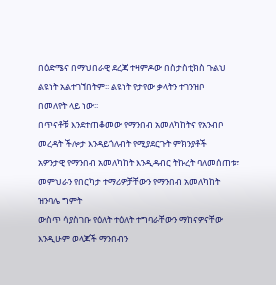በዕድሜና በማህበራዊ ደረጃ ተዛምዶው በስታስቲክስ ጉልህ ልዩነት አልተገኘበትም፡፡ ልዩነት የታየው ቃላትን ተገንዝቦ
በመለየት ላይ ነው፡፡
በጥናቶቹ እንደተጠቆመው የማንበብ አመለካከትና የአንብቦ መረዳት ችሎታ እንዳይጎለብት የሚያደርጉት ምክንያቶች
አዎንታዊ የማንበብ አመለካከት እንዲዳብር ትኩረት ባለመሰጠቱ፣ መምህራን የበርካታ ተማሪዎቻቸውን የማንበብ አመለካከት ዝንባሌ ግምት
ውስጥ ሳያስገቡ የዕለት ተዕለት ተግባራቸውን ማከናዎናቸው እንዲሁም ወላጆች ማንበብን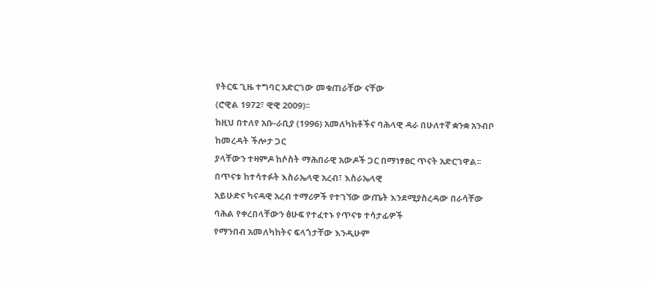የትርፍ ጊዜ ተግባር አድርገው መቁጠራቸው ናቸው
(ሮዊል 1972፣ ዊዊ 2009)፡፡
ከዚህ በተለየ አቡ-ራቢያ (1996) አመለካከቶችና ባሕላዊ ዳራ በሁለተኛ ቋንቋ አንብቦ ከመረዳት ችሎታ ጋር
ያላቸውን ተዛምዶ ከሶስት ማሕበራዊ አውዶች ጋር በማነፃፀር ጥናት አድርገዋል፡፡ በጥናቱ ከተሳተፉት እስራኤላዊ አረብ፣ እስራኤላዊ
አይሁድና ካናዳዊ አረብ ተማሪዎች የተገኘው ውጤት እንደሚያስረዳው በራሳቸው ባሕል የቀረበላቸውን ፅሁፍ የተፈተኑ የጥናቱ ተሳታፊዎች
የማንበብ አመለካከትና ፍላጎታቸው እንዲሁም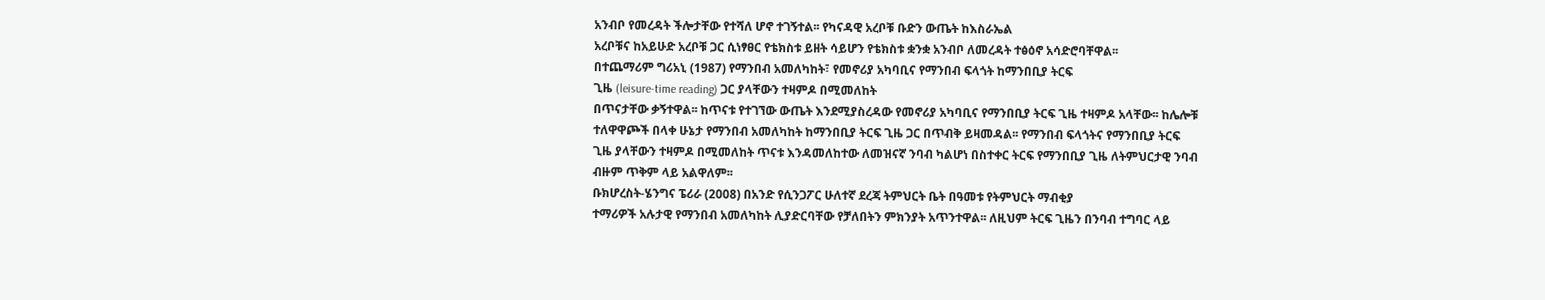አንብቦ የመረዳት ችሎታቸው የተሻለ ሆኖ ተገኝተል፡፡ የካናዳዊ አረቦቹ ቡድን ውጤት ከእስራኤል
አረቦቹና ከአይሁድ አረቦቹ ጋር ሲነፃፀር የቴክስቱ ይዘት ሳይሆን የቴክስቱ ቋንቋ አንብቦ ለመረዳት ተፅዕኖ አሳድሮባቸዋል፡፡
በተጨማሪም ግሪአኒ (1987) የማንበብ አመለካከት፣ የመኖሪያ አካባቢና የማንበብ ፍላጎት ከማንበቢያ ትርፍ
ጊዜ (leisure-time reading) ጋር ያላቸውን ተዛምዶ በሚመለከት
በጥናታቸው ቃኝተዋል፡፡ ከጥናቱ የተገኘው ውጤት እንደሚያስረዳው የመኖሪያ አካባቢና የማንበቢያ ትርፍ ጊዜ ተዛምዶ አላቸው፡፡ ከሌሎቹ
ተለዋዋጮች በላቀ ሁኔታ የማንበብ አመለካከት ከማንበቢያ ትርፍ ጊዜ ጋር በጥብቅ ይዛመዳል፡፡ የማንበብ ፍላጎትና የማንበቢያ ትርፍ
ጊዜ ያላቸውን ተዛምዶ በሚመለከት ጥናቱ እንዳመለከተው ለመዝናኛ ንባብ ካልሆነ በስተቀር ትርፍ የማንበቢያ ጊዜ ለትምህርታዊ ንባብ
ብዙም ጥቅም ላይ አልዋለም፡፡
ቡክሆረስት-ሄንግና ፔሪራ (2008) በአንድ የሲንጋፖር ሁለተኛ ደረጃ ትምህርት ቤት በዓመቱ የትምህርት ማብቂያ
ተማሪዎች አሉታዊ የማንበብ አመለካከት ሊያድርባቸው የቻለበትን ምክንያት አጥንተዋል፡፡ ለዚህም ትርፍ ጊዜን በንባብ ተግባር ላይ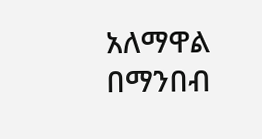አለማዋል በማንበብ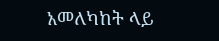አመለካከት ላይ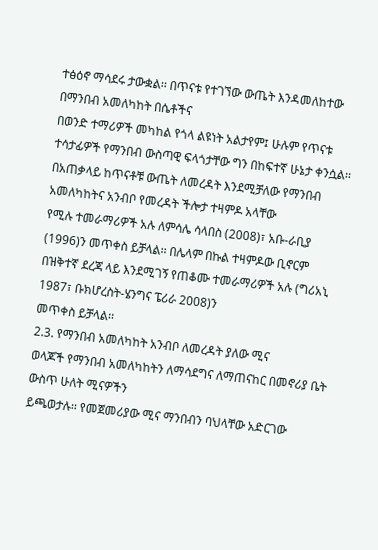ተፅዕኖ ማሳደሩ ታውቋል፡፡ በጥናቱ የተገኘው ውጤት እንዳመለከተው በማንበብ አመለካከት በሴቶችና
በወንድ ተማሪዎች መካከል የጎላ ልዩነት አልታየም፤ ሁሉም የጥናቱ ተሳታፊዎች የማንበብ ውስጣዊ ፍላጎታቸው ግን በከፍተኛ ሁኔታ ቀንሷል፡፡
በአጠቃላይ ከጥናቶቹ ውጤት ለመረዳት እንደሚቻለው የማንበብ አመለካከትና አንብቦ የመረዳት ችሎታ ተዛምዶ አላቸው
የሚሉ ተመራማሪዎች አሉ ለምሳሌ ሳላበስ (2008)፣ አቡ-ራቢያ (1996)ን መጥቀስ ይቻላል፡፡ በሌላም በኩል ተዛምዶው ቢኖርም
በዝቅተኛ ደረጃ ላይ እንደሚገኝ የጠቆሙ ተመራማሪዎች አሉ (ግሪአኒ 1987፣ ቡክሆረስት-ሄንግና ፔሪራ 2008)ን
መጥቀስ ይቻላል፡፡
2.3. የማንበብ አመለካከት አንብቦ ለመረዳት ያለው ሚና
ወላጆች የማንበብ አመለካከትን ለማሳደግና ለማጠናከር በመኖሪያ ቤት ውስጥ ሁለት ሚናዎችን
ይጫወታሉ፡፡ የመጀመሪያው ሚና ማንበብን ባህላቸው አድርገው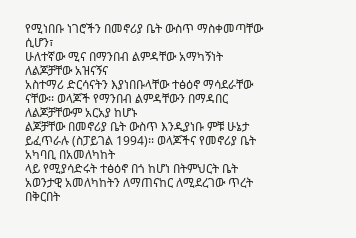የሚነበቡ ነገሮችን በመኖሪያ ቤት ውስጥ ማስቀመጣቸው ሲሆን፣
ሁለተኛው ሚና በማንበብ ልምዳቸው አማካኝነት ለልጆቻቸው አዝናኝና
አስተማሪ ድርሳናትን እያነበቡላቸው ተፅዕኖ ማሳደራቸው ናቸው፡፡ ወላጆች የማንበብ ልምዳቸውን በማዳበር ለልጆቻቸውም አርአያ ከሆኑ
ልጆቻቸው በመኖሪያ ቤት ውስጥ እንዲያነቡ ምቹ ሁኔታ ይፈጥራሉ (ስፓይገል 1994)፡፡ ወላጆችና የመኖሪያ ቤት አካባቢ በአመለካከት
ላይ የሚያሳድሩት ተፅዕኖ በጎ ከሆነ በትምህርት ቤት አወንታዊ አመለካከትን ለማጠናከር ለሚደረገው ጥረት በቅርበት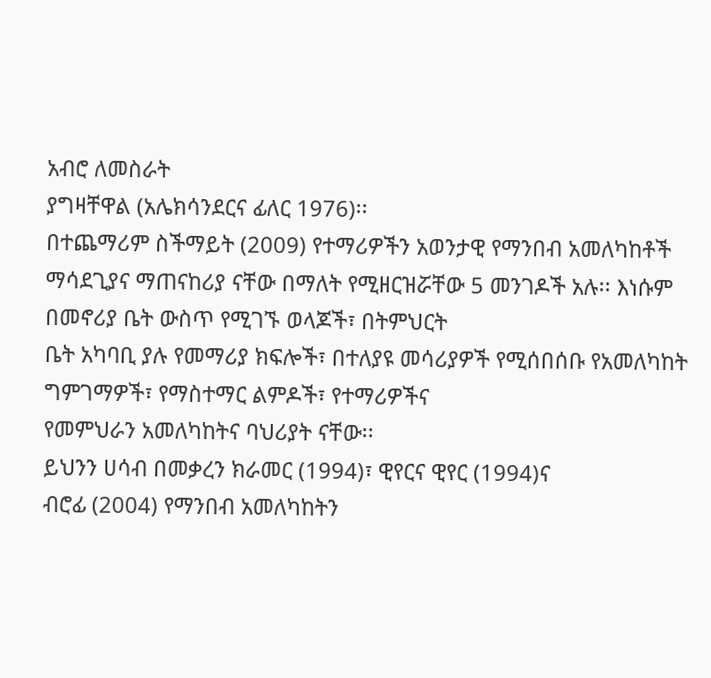አብሮ ለመስራት
ያግዛቸዋል (አሌክሳንደርና ፊለር 1976)፡፡
በተጨማሪም ስችማይት (2009) የተማሪዎችን አወንታዊ የማንበብ አመለካከቶች
ማሳደጊያና ማጠናከሪያ ናቸው በማለት የሚዘርዝሯቸው 5 መንገዶች አሉ፡፡ እነሱም በመኖሪያ ቤት ውስጥ የሚገኙ ወላጆች፣ በትምህርት
ቤት አካባቢ ያሉ የመማሪያ ክፍሎች፣ በተለያዩ መሳሪያዎች የሚሰበሰቡ የአመለካከት ግምገማዎች፣ የማስተማር ልምዶች፣ የተማሪዎችና
የመምህራን አመለካከትና ባህሪያት ናቸው፡፡
ይህንን ሀሳብ በመቃረን ክራመር (1994)፣ ዊየርና ዊየር (1994)ና
ብሮፊ (2004) የማንበብ አመለካከትን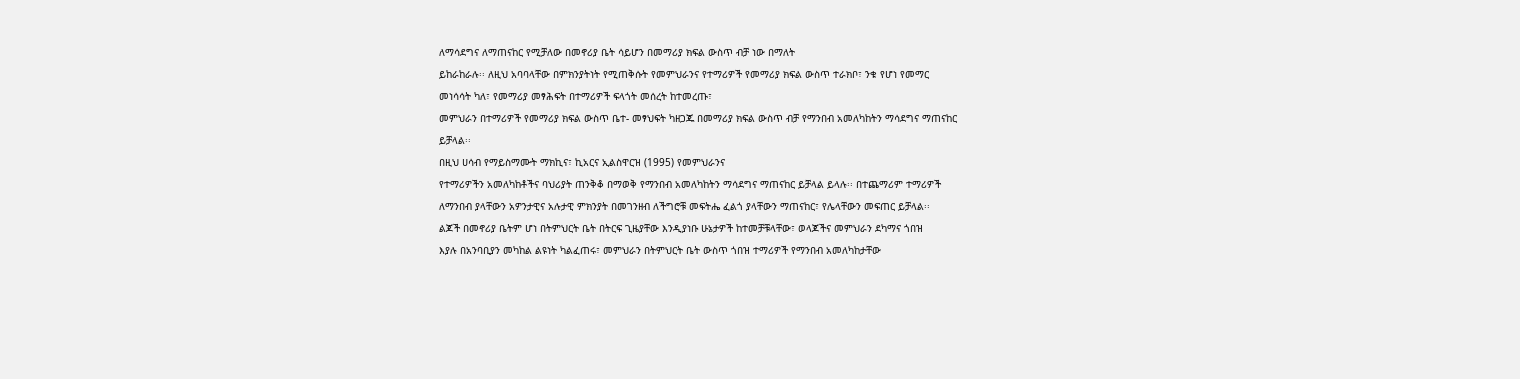ለማሳደግና ለማጠናከር የሚቻለው በመኖሪያ ቤት ሳይሆን በመማሪያ ክፍል ውስጥ ብቻ ነው በማለት
ይከራከራሉ፡፡ ለዚህ አባባላቸው በምክንያትነት የሚጠቅሱት የመምህራንና የተማሪዎች የመማሪያ ክፍል ውስጥ ተራክቦ፣ ንቁ የሆነ የመማር
መነሳሳት ካለ፣ የመማሪያ መፃሕፍት በተማሪዎች ፍላጎት መሰረት ከተመረጡ፣
መምህራን በተማሪዎች የመማሪያ ክፍል ውስጥ ቤተ- መፃህፍት ካዘጋጁ በመማሪያ ክፍል ውስጥ ብቻ የማንበብ አመለካከትን ማሳደግና ማጠናከር
ይቻላል፡፡
በዚህ ሀሳብ የማይስማሙት ማክኪና፣ ኪአርና ኢልስዋርዝ (1995) የመምህራንና
የተማሪዎችን አመለካከቶችና ባህሪያት ጠንቅቆ በማወቅ የማንበብ አመለካከትን ማሳደግና ማጠናከር ይቻላል ይላሉ፡፡ በተጨማሪም ተማሪዎች
ለማንበብ ያላቸውን አዎንታዊና አሉታዊ ምክንያት በመገንዘብ ለችግሮቹ መፍትሔ ፈልጎ ያላቸውን ማጠናከር፣ የሌላቸውን መፍጠር ይቻላል፡፡
ልጆች በመኖሪያ ቤትም ሆነ በትምህርት ቤት በትርፍ ጊዜያቸው እንዲያነቡ ሁኔታዎች ከተመቻቹላቸው፣ ወላጆችና መምህራን ደካማና ጎበዝ
እያሉ በአንባቢያን መካከል ልዩነት ካልፈጠሩ፣ መምህራን በትምህርት ቤት ውስጥ ጎበዝ ተማሪዎች የማንበብ አመለካከታቸው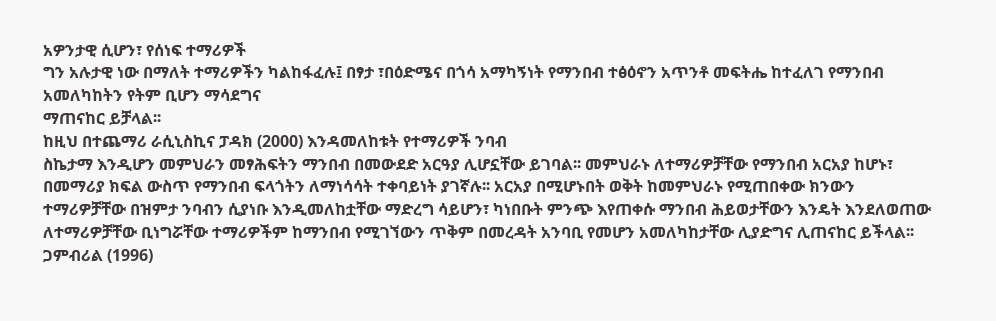አዎንታዊ ሲሆን፣ የሰነፍ ተማሪዎች
ግን አሉታዊ ነው በማለት ተማሪዎችን ካልከፋፈሉ፤ በፃታ ፣በዕድሜና በጎሳ አማካኝነት የማንበብ ተፅዕኖን አጥንቶ መፍትሔ ከተፈለገ የማንበብ አመለካከትን የትም ቢሆን ማሳደግና
ማጠናከር ይቻላል፡፡
ከዚህ በተጨማሪ ራሲኒስኪና ፓዳክ (2000) እንዳመለከቱት የተማሪዎች ንባብ
ስኬታማ እንዲሆን መምህራን መፃሕፍትን ማንበብ በመውደድ አርዓያ ሊሆኗቸው ይገባል፡፡ መምህራኑ ለተማሪዎቻቸው የማንበብ አርአያ ከሆኑ፣
በመማሪያ ክፍል ውስጥ የማንበብ ፍላጎትን ለማነሳሳት ተቀባይነት ያገኛሉ፡፡ አርአያ በሚሆኑበት ወቅት ከመምህራኑ የሚጠበቀው ክንውን
ተማሪዎቻቸው በዝምታ ንባብን ሲያነቡ እንዲመለከቷቸው ማድረግ ሳይሆን፣ ካነበቡት ምንጭ እየጠቀሱ ማንበብ ሕይወታቸውን እንዴት እንደለወጠው
ለተማሪዎቻቸው ቢነግሯቸው ተማሪዎችም ከማንበብ የሚገኘውን ጥቅም በመረዳት አንባቢ የመሆን አመለካከታቸው ሊያድግና ሊጠናከር ይችላል፡፡
ጋምብሪል (1996)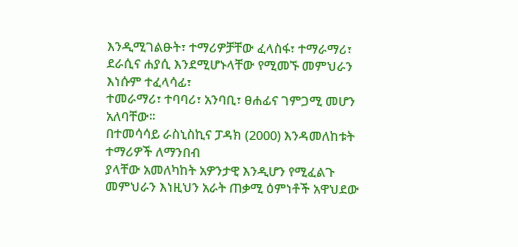እንዲሚገልፁት፣ ተማሪዎቻቸው ፈላስፋ፣ ተማራማሪ፣ ደራሲና ሐያሲ እንደሚሆኑላቸው የሚመኙ መምህራን እነሱም ተፈላሳፊ፣
ተመራማሪ፣ ተባባሪ፣ አንባቢ፣ ፀሐፊና ገምጋሚ መሆን አለባቸው፡፡
በተመሳሳይ ራስኒስኪና ፓዳክ (2000) እንዳመለከቱት ተማሪዎች ለማንበብ
ያላቸው አመለካከት አዎንታዊ እንዲሆን የሚፈልጉ መምህራን እነዚህን አራት ጠቃሚ ዕምነቶች አዋህደው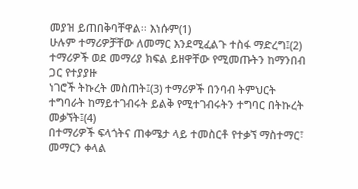መያዝ ይጠበቅባቸዋል፡፡ እነሱም(1)
ሁሉም ተማሪዎቻቸው ለመማር እንደሚፈልጉ ተስፋ ማድረግ፤(2) ተማሪዎች ወደ መማሪያ ክፍል ይዘዋቸው የሚመጡትን ከማንበብ ጋር የተያያዙ
ነገሮች ትኩረት መስጠት፤(3) ተማሪዎች በንባብ ትምህርት ተግባራት ከማይተገብሩት ይልቅ የሚተገብሩትን ተግባር በትኩረት መቃኘት፤(4)
በተማሪዎች ፍላጎትና ጠቀሜታ ላይ ተመስርቶ የተቃኘ ማስተማር፣ መማርን ቀላል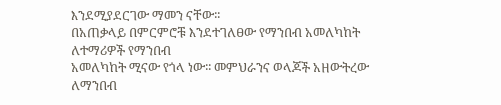እንደሚያደርገው ማመን ናቸው፡፡
በአጠቃላይ በምርምሮቹ እንደተገለፀው የማንበብ አመለካከት ለተማሪዎች የማንበብ
አመለካከት ሚናው የጎላ ነው፡፡ መምህራንና ወላጆች አዘውትረው ለማንበብ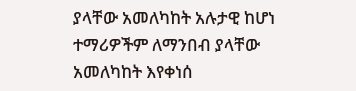ያላቸው አመለካከት አሉታዊ ከሆነ ተማሪዎችም ለማንበብ ያላቸው
አመለካከት እየቀነሰ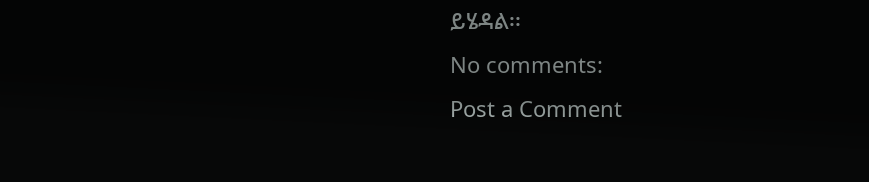ይሄዳል፡፡
No comments:
Post a Comment